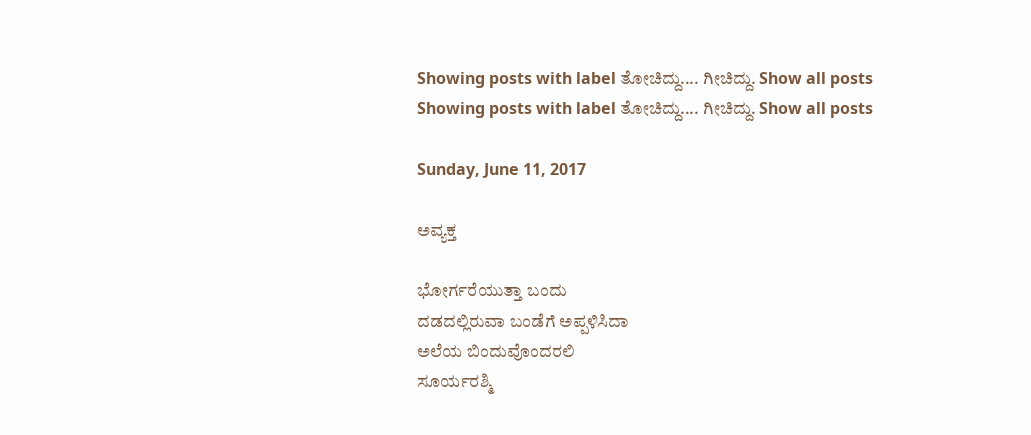Showing posts with label ತೋಚಿದ್ದು.... ಗೀಚಿದ್ದು. Show all posts
Showing posts with label ತೋಚಿದ್ದು.... ಗೀಚಿದ್ದು. Show all posts

Sunday, June 11, 2017

ಅವ್ಯಕ್ತ

ಭೋರ್ಗರೆಯುತ್ತಾ ಬಂದು
ದಡದಲ್ಲಿರುವಾ ಬಂಡೆಗೆ ಅಪ್ಪಳಿಸಿದಾ
ಅಲೆಯ ಬಿಂದುವೊಂದರಲಿ
ಸೂರ್ಯರಶ್ಮಿ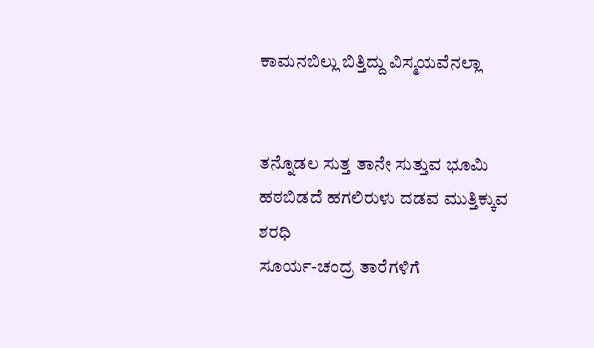ಕಾಮನಬಿಲ್ಲು ಬಿತ್ತಿದ್ದು ವಿಸ್ಮಯವೆನಲ್ಲಾ


ತನ್ನೊಡಲ ಸುತ್ತ ತಾನೇ ಸುತ್ತುವ ಭೂಮಿ
ಹಠಬಿಡದೆ ಹಗಲಿರುಳು ದಡವ ಮುತ್ತಿಕ್ಕುವ ಶರಧಿ
ಸೂರ್ಯ-ಚಂದ್ರ ತಾರೆಗಳಿಗೆ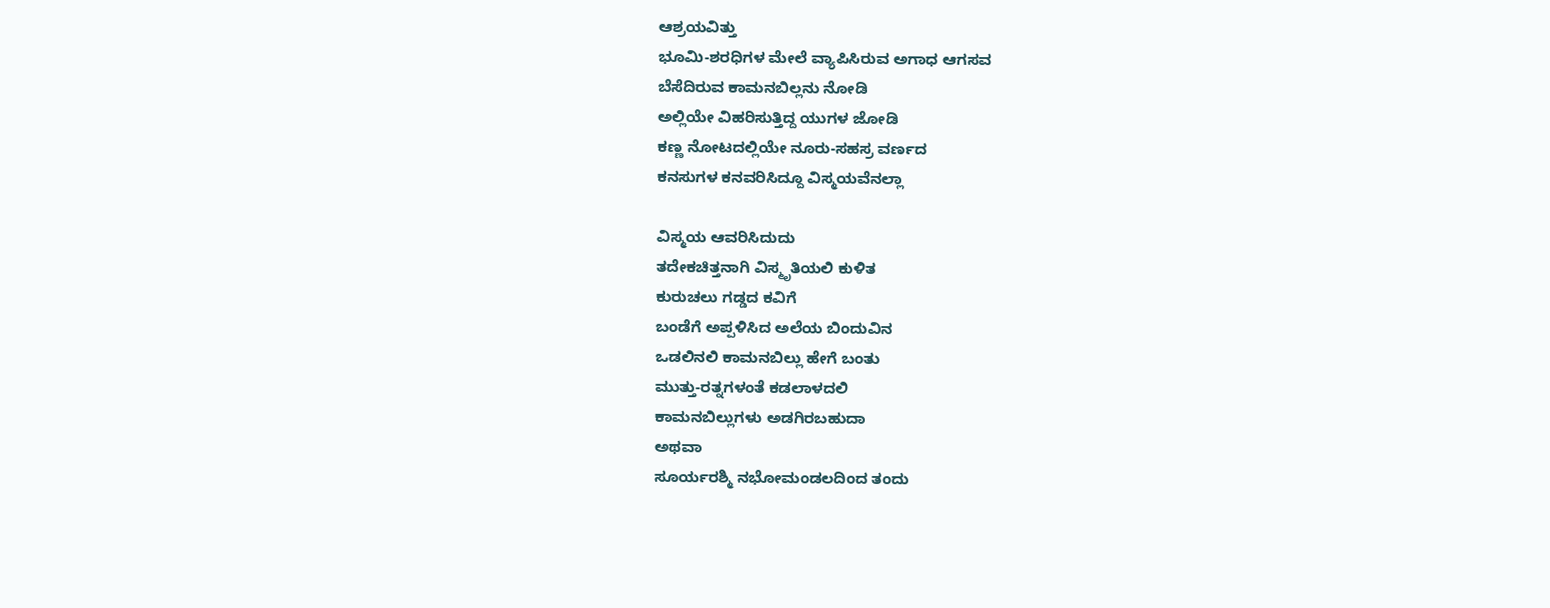ಆಶ್ರಯವಿತ್ತು
ಭೂಮಿ-ಶರಧಿಗಳ ಮೇಲೆ ವ್ಯಾಪಿಸಿರುವ ಅಗಾಧ ಆಗಸವ
ಬೆಸೆದಿರುವ ಕಾಮನಬಿಲ್ಲನು ನೋಡಿ
ಅಲ್ಲಿಯೇ ವಿಹರಿಸುತ್ತಿದ್ದ ಯುಗಳ ಜೋಡಿ
ಕಣ್ಣ ನೋಟದಲ್ಲಿಯೇ ನೂರು-ಸಹಸ್ರ ವರ್ಣದ
ಕನಸುಗಳ ಕನವರಿಸಿದ್ದೂ ವಿಸ್ಮಯವೆನಲ್ಲಾ

ವಿಸ್ಮಯ ಆವರಿಸಿದುದು
ತದೇಕಚಿತ್ತನಾಗಿ ವಿಸ್ಮೃತಿಯಲಿ ಕುಳಿತ
ಕುರುಚಲು ಗಡ್ಡದ ಕವಿಗೆ
ಬಂಡೆಗೆ ಅಪ್ಪಳಿಸಿದ ಅಲೆಯ ಬಿಂದುವಿನ
ಒಡಲಿನಲಿ ಕಾಮನಬಿಲ್ಲು ಹೇಗೆ ಬಂತು
ಮುತ್ತು-ರತ್ನಗಳಂತೆ ಕಡಲಾಳದಲಿ
ಕಾಮನಬಿಲ್ಲುಗಳು ಅಡಗಿರಬಹುದಾ
ಅಥವಾ
ಸೂರ್ಯರಶ್ಮಿ ನಭೋಮಂಡಲದಿಂದ ತಂದು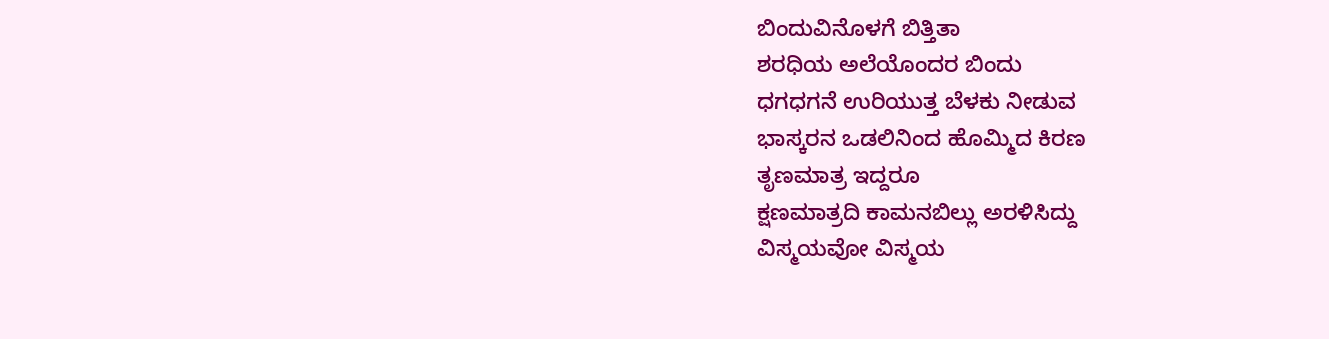ಬಿಂದುವಿನೊಳಗೆ ಬಿತ್ತಿತಾ
ಶರಧಿಯ ಅಲೆಯೊಂದರ ಬಿಂದು
ಧಗಧಗನೆ ಉರಿಯುತ್ತ ಬೆಳಕು ನೀಡುವ
ಭಾಸ್ಕರನ ಒಡಲಿನಿಂದ ಹೊಮ್ಮಿದ ಕಿರಣ
ತೃಣಮಾತ್ರ ಇದ್ದರೂ
ಕ್ಷಣಮಾತ್ರದಿ ಕಾಮನಬಿಲ್ಲು ಅರಳಿಸಿದ್ದು
ವಿಸ್ಮಯವೋ ವಿಸ್ಮಯ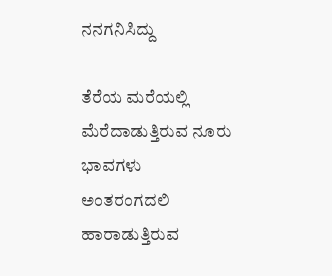ನನಗನಿಸಿದ್ದು

ತೆರೆಯ ಮರೆಯಲ್ಲಿ
ಮೆರೆದಾಡುತ್ತಿರುವ ನೂರು ಭಾವಗಳು
ಅಂತರಂಗದಲಿ
ಹಾರಾಡುತ್ತಿರುವ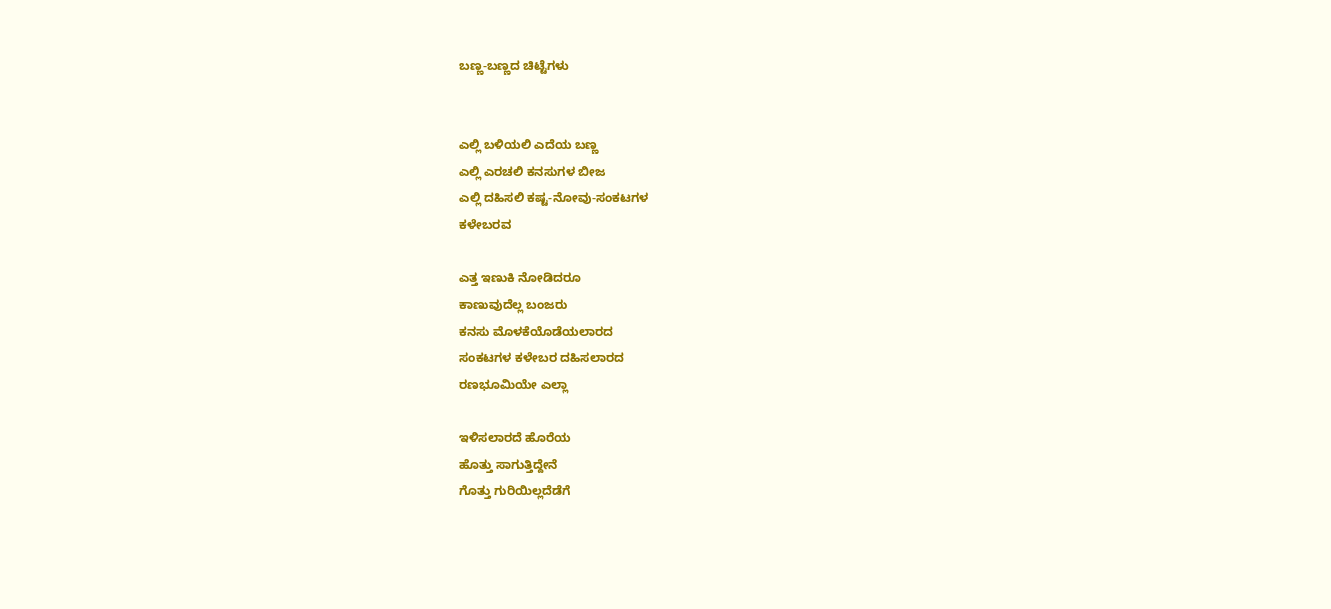ಬಣ್ಣ-ಬಣ್ಣದ ಚಿಟ್ಟೆಗಳು


ಎಲ್ಲಿ ಬಳಿಯಲಿ ಎದೆಯ ಬಣ್ಣ
ಎಲ್ಲಿ ಎರಚಲಿ ಕನಸುಗಳ ಬೀಜ
ಎಲ್ಲಿ ದಹಿಸಲಿ ಕಷ್ಟ-ನೋವು-ಸಂಕಟಗಳ
ಕಳೇಬರವ

ಎತ್ತ ಇಣುಕಿ ನೋಡಿದರೂ
ಕಾಣುವುದೆಲ್ಲ ಬಂಜರು
ಕನಸು ಮೊಳಕೆಯೊಡೆಯಲಾರದ
ಸಂಕಟಗಳ ಕಳೇಬರ ದಹಿಸಲಾರದ
ರಣಭೂಮಿಯೇ ಎಲ್ಲಾ

ಇಳಿಸಲಾರದೆ ಹೊರೆಯ
ಹೊತ್ತು ಸಾಗುತ್ತಿದ್ದೇನೆ
ಗೊತ್ತು ಗುರಿಯಿಲ್ಲದೆಡೆಗೆ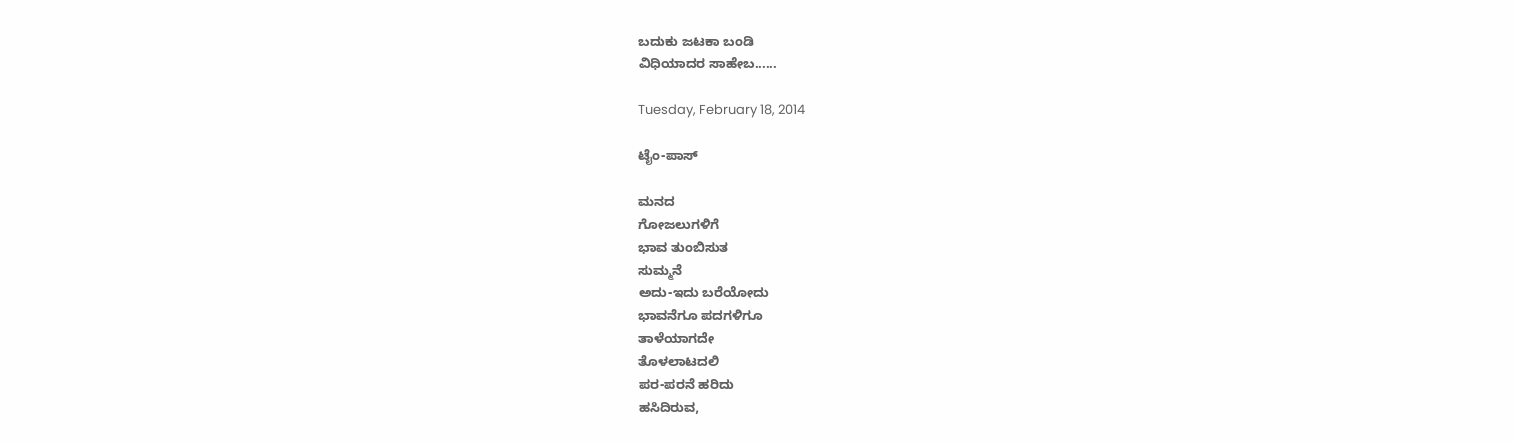ಬದುಕು ಜಟಕಾ ಬಂಡಿ
ವಿಧಿಯಾದರ ಸಾಹೇಬ......

Tuesday, February 18, 2014

ಟೈಂ-ಪಾಸ್

ಮನದ
ಗೋಜಲುಗಳಿಗೆ
ಭಾವ ತುಂಬಿಸುತ
ಸುಮ್ಮನೆ
ಅದು-ಇದು ಬರೆಯೋದು
ಭಾವನೆಗೂ ಪದಗಳಿಗೂ
ತಾಳೆಯಾಗದೇ
ತೊಳಲಾಟದಲಿ
ಪರ-ಪರನೆ ಹರಿದು
ಹಸಿದಿರುವ,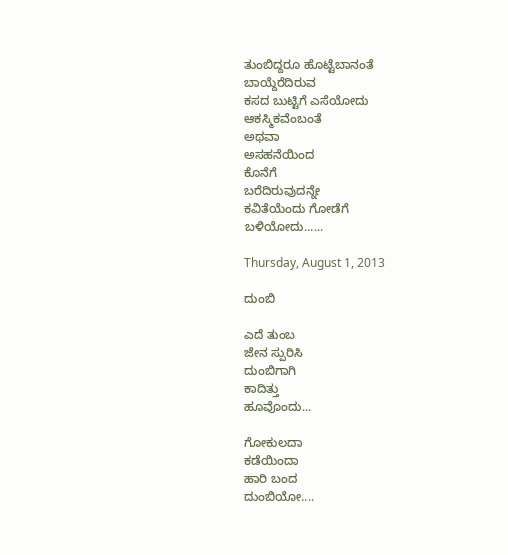ತುಂಬಿದ್ದರೂ ಹೊಟ್ಟೆಬಾನಂತೆ
ಬಾಯ್ದೆರೆದಿರುವ
ಕಸದ ಬುಟ್ಟಿಗೆ ಎಸೆಯೋದು
ಆಕಸ್ಮಿಕವೆಂಬಂತೆ
ಅಥವಾ
ಅಸಹನೆಯಿಂದ
ಕೊನೆಗೆ
ಬರೆದಿರುವುದನ್ನೇ
ಕವಿತೆಯೆಂದು ಗೋಡೆಗೆ
ಬಳಿಯೋದು......

Thursday, August 1, 2013

ದುಂಬಿ

ಎದೆ ತುಂಬ
ಜೇನ ಸ್ಪುರಿಸಿ
ದುಂಬಿಗಾಗಿ
ಕಾದಿತ್ತು
ಹೂವೊಂದು...

ಗೋಕುಲದಾ
ಕಡೆಯಿಂದಾ
ಹಾರಿ ಬಂದ
ದುಂಬಿಯೋ....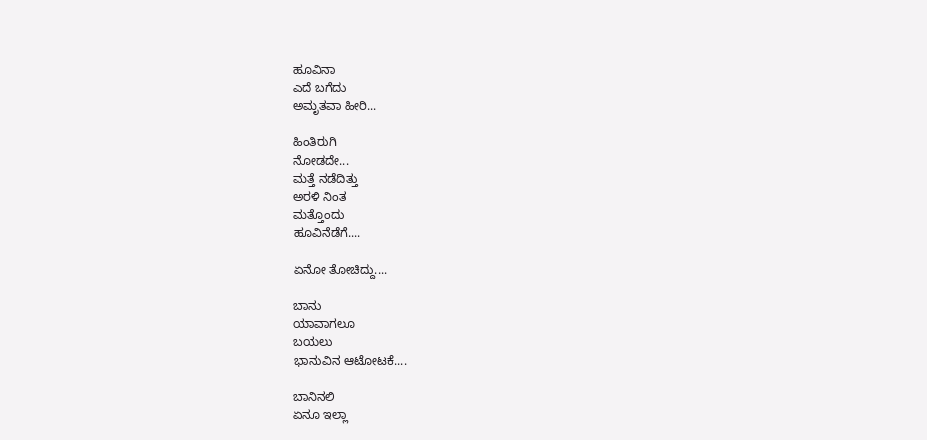ಹೂವಿನಾ
ಎದೆ ಬಗೆದು
ಅಮೃತವಾ ಹೀರಿ...

ಹಿಂತಿರುಗಿ
ನೋಡದೇ...
ಮತ್ತೆ ನಡೆದಿತ್ತು
ಅರಳಿ ನಿಂತ
ಮತ್ತೊಂದು
ಹೂವಿನೆಡೆಗೆ....

ಏನೋ ತೋಚಿದ್ದು....

ಬಾನು
ಯಾವಾಗಲೂ
ಬಯಲು
ಭಾನುವಿನ ಆಟೋಟಕೆ....

ಬಾನಿನಲಿ
ಏನೂ ಇಲ್ಲಾ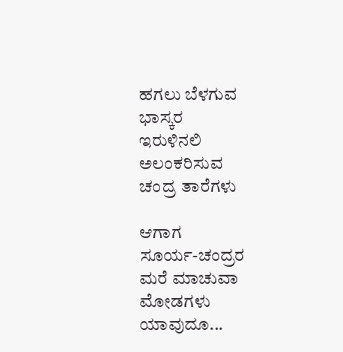ಹಗಲು ಬೆಳಗುವ
ಭಾಸ್ಕರ
ಇರುಳಿನಲಿ
ಅಲಂಕರಿಸುವ
ಚಂದ್ರ ತಾರೆಗಳು

ಆಗಾಗ
ಸೂರ್ಯ-ಚಂದ್ರರ
ಮರೆ ಮಾಚುವಾ
ಮೋಡಗಳು
ಯಾವುದೂ...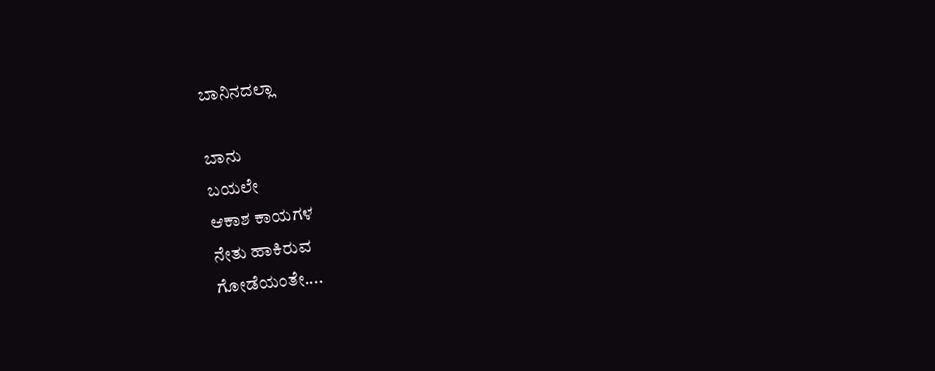ಬಾನಿನದಲ್ಲಾ

ಬಾನು
ಬಯಲೇ
ಆಕಾಶ ಕಾಯಗಳ
ನೇತು ಹಾಕಿರುವ
ಗೋಡೆಯಂತೇ....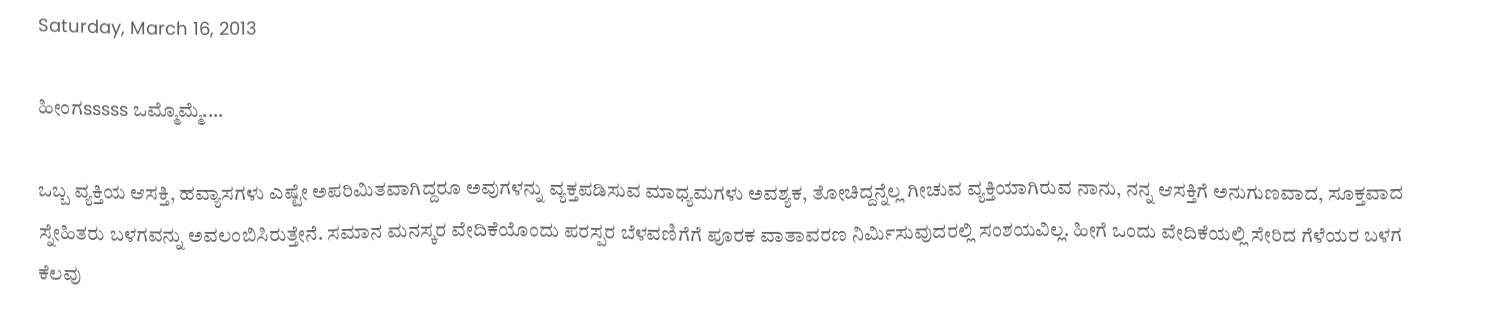Saturday, March 16, 2013

ಹೀಂಗsssss ಒಮ್ಮೊಮ್ಮೆ....

ಒಬ್ಬ ವ್ಯಕ್ತಿಯ ಆಸಕ್ತಿ, ಹವ್ಯಾಸಗಳು ಎಷ್ಟೇ ಅಪರಿಮಿತವಾಗಿದ್ದರೂ ಅವುಗಳನ್ನು ವ್ಯಕ್ತಪಡಿಸುವ ಮಾಧ್ಯಮಗಳು ಅವಶ್ಯಕ, ತೋಚಿದ್ದನ್ನೆಲ್ಲ ಗೀಚುವ ವ್ಯಕ್ತಿಯಾಗಿರುವ ನಾನು, ನನ್ನ ಆಸಕ್ತಿಗೆ ಅನುಗುಣವಾದ, ಸೂಕ್ತವಾದ ಸ್ನೇಹಿತರು ಬಳಗವನ್ನು ಅವಲಂಬಿಸಿರುತ್ತೇನೆ. ಸಮಾನ ಮನಸ್ಕರ ವೇದಿಕೆಯೊಂದು ಪರಸ್ಪರ ಬೆಳವಣಿಗೆಗೆ ಪೂರಕ ವಾತಾವರಣ ನಿರ್ಮಿಸುವುದರಲ್ಲಿ ಸಂಶಯವಿಲ್ಲ. ಹೀಗೆ ಒಂದು ವೇದಿಕೆಯಲ್ಲಿ ಸೇರಿದ ಗೆಳೆಯರ ಬಳಗ ಕೆಲವು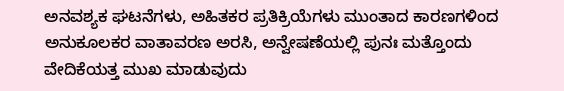ಅನವಶ್ಯಕ ಘಟನೆಗಳು, ಅಹಿತಕರ ಪ್ರತಿಕ್ರಿಯೆಗಳು ಮುಂತಾದ ಕಾರಣಗಳಿಂದ ಅನುಕೂಲಕರ ವಾತಾವರಣ ಅರಸಿ, ಅನ್ವೇಷಣೆಯಲ್ಲಿ ಪುನಃ ಮತ್ತೊಂದು ವೇದಿಕೆಯತ್ತ ಮುಖ ಮಾಡುವುದು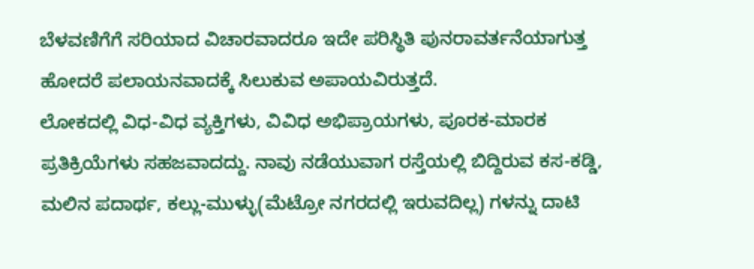ಬೆಳವಣಿಗೆಗೆ ಸರಿಯಾದ ವಿಚಾರವಾದರೂ ಇದೇ ಪರಿಸ್ಥಿತಿ ಪುನರಾವರ್ತನೆಯಾಗುತ್ತ ಹೋದರೆ ಪಲಾಯನವಾದಕ್ಕೆ ಸಿಲುಕುವ ಅಪಾಯವಿರುತ್ತದೆ.
ಲೋಕದಲ್ಲಿ ವಿಧ-ವಿಧ ವ್ಯಕ್ತಿಗಳು, ವಿವಿಧ ಅಭಿಪ್ರಾಯಗಳು, ಪೂರಕ-ಮಾರಕ ಪ್ರತಿಕ್ರಿಯೆಗಳು ಸಹಜವಾದದ್ದು. ನಾವು ನಡೆಯುವಾಗ ರಸ್ತೆಯಲ್ಲಿ ಬಿದ್ದಿರುವ ಕಸ-ಕಡ್ಡಿ, ಮಲಿನ ಪದಾರ್ಥ, ಕಲ್ಲು-ಮುಳ್ಳು(ಮೆಟ್ರೋ ನಗರದಲ್ಲಿ ಇರುವದಿಲ್ಲ) ಗಳನ್ನು ದಾಟಿ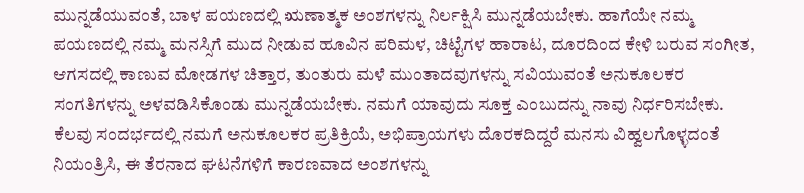ಮುನ್ನಡೆಯುವಂತೆ, ಬಾಳ ಪಯಣದಲ್ಲಿ ಋಣಾತ್ಮಕ ಅಂಶಗಳನ್ನು ನಿರ್ಲಕ್ಷಿಸಿ ಮುನ್ನಡೆಯಬೇಕು. ಹಾಗೆಯೇ ನಮ್ಮ ಪಯಣದಲ್ಲಿ ನಮ್ಮ ಮನಸ್ಸಿಗೆ ಮುದ ನೀಡುವ ಹೂವಿನ ಪರಿಮಳ, ಚಿಟ್ಟೆಗಳ ಹಾರಾಟ, ದೂರದಿಂದ ಕೇಳಿ ಬರುವ ಸಂಗೀತ, ಆಗಸದಲ್ಲಿ ಕಾಣುವ ಮೋಡಗಳ ಚಿತ್ತಾರ, ತುಂತುರು ಮಳೆ ಮುಂತಾದವುಗಳನ್ನು ಸವಿಯುವಂತೆ ಅನುಕೂಲಕರ ಸಂಗತಿಗಳನ್ನು ಅಳವಡಿಸಿಕೊಂಡು ಮುನ್ನಡೆಯಬೇಕು. ನಮಗೆ ಯಾವುದು ಸೂಕ್ತ ಎಂಬುದನ್ನು ನಾವು ನಿರ್ಧರಿಸಬೇಕು. ಕೆಲವು ಸಂದರ್ಭದಲ್ಲಿ ನಮಗೆ ಅನುಕೂಲಕರ ಪ್ರತಿಕ್ರಿಯೆ, ಅಭಿಪ್ರಾಯಗಳು ದೊರಕದಿದ್ದರೆ ಮನಸು ವಿಹ್ವಲಗೊಳ್ಳದಂತೆ ನಿಯಂತ್ರಿಸಿ, ಈ ತೆರನಾದ ಘಟನೆಗಳಿಗೆ ಕಾರಣವಾದ ಅಂಶಗಳನ್ನು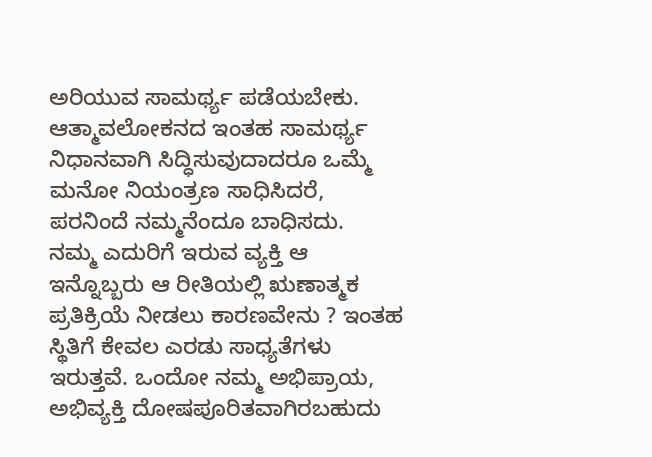ಅರಿಯುವ ಸಾಮರ್ಥ್ಯ ಪಡೆಯಬೇಕು. ಆತ್ಮಾವಲೋಕನದ ಇಂತಹ ಸಾಮರ್ಥ್ಯ ನಿಧಾನವಾಗಿ ಸಿದ್ಧಿಸುವುದಾದರೂ ಒಮ್ಮೆ ಮನೋ ನಿಯಂತ್ರಣ ಸಾಧಿಸಿದರೆ, ಪರನಿಂದೆ ನಮ್ಮನೆಂದೂ ಬಾಧಿಸದು.
ನಮ್ಮ ಎದುರಿಗೆ ಇರುವ ವ್ಯಕ್ತಿ ಆ ಇನ್ನೊಬ್ಬರು ಆ ರೀತಿಯಲ್ಲಿ ಋಣಾತ್ಮಕ ಪ್ರತಿಕ್ರಿಯೆ ನೀಡಲು ಕಾರಣವೇನು ? ಇಂತಹ ಸ್ಥಿತಿಗೆ ಕೇವಲ ಎರಡು ಸಾಧ್ಯತೆಗಳು ಇರುತ್ತವೆ. ಒಂದೋ ನಮ್ಮ ಅಭಿಪ್ರಾಯ, ಅಭಿವ್ಯಕ್ತಿ ದೋಷಪೂರಿತವಾಗಿರಬಹುದು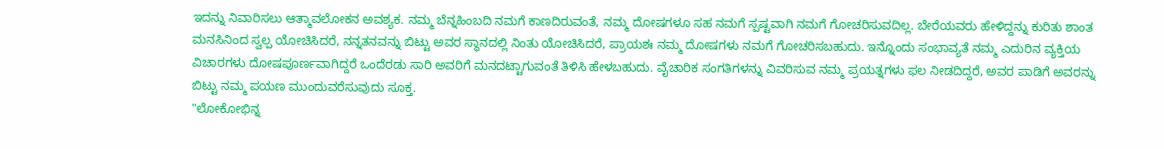ಇದನ್ನು ನಿವಾರಿಸಲು ಆತ್ಮಾವಲೋಕನ ಅವಶ್ಯಕ. ನಮ್ಮ ಬೆನ್ನಹಿಂಬದಿ ನಮಗೆ ಕಾಣದಿರುವಂತೆ, ನಮ್ಮ ದೋಷಗಳೂ ಸಹ ನಮಗೆ ಸ್ಪಷ್ಟವಾಗಿ ನಮಗೆ ಗೋಚರಿಸುವದಿಲ್ಲ. ಬೇರೆಯವರು ಹೇಳಿದ್ದನ್ನು ಕುರಿತು ಶಾಂತ ಮನಸಿನಿಂದ ಸ್ವಲ್ಪ ಯೋಚಿಸಿದರೆ, ನನ್ನತನವನ್ನು ಬಿಟ್ಟು ಅವರ ಸ್ಥಾನದಲ್ಲಿ ನಿಂತು ಯೋಚಿಸಿದರೆ, ಪ್ರಾಯಶಃ ನಮ್ಮ ದೋಷಗಳು ನಮಗೆ ಗೋಚರಿಸಬಹುದು. ಇನ್ನೊಂದು ಸಂಭಾವ್ಯತೆ ನಮ್ಮ ಎದುರಿನ ವ್ಯಕ್ತಿಯ ವಿಚಾರಗಳು ದೋಷಪೂರ್ಣವಾಗಿದ್ದರೆ ಒಂದೆರಡು ಸಾರಿ ಅವರಿಗೆ ಮನದಟ್ಟಾಗುವಂತೆ ತಿಳಿಸಿ ಹೇಳಬಹುದು. ವೈಚಾರಿಕ ಸಂಗತಿಗಳನ್ನು ವಿವರಿಸುವ ನಮ್ಮ ಪ್ರಯತ್ನಗಳು ಫಲ ನೀಡದಿದ್ದರೆ, ಅವರ ಪಾಡಿಗೆ ಅವರನ್ನು ಬಿಟ್ಟು ನಮ್ಮ ಪಯಣ ಮುಂದುವರೆಸುವುದು ಸೂಕ್ತ.
"ಲೋಕೋಭಿನ್ನ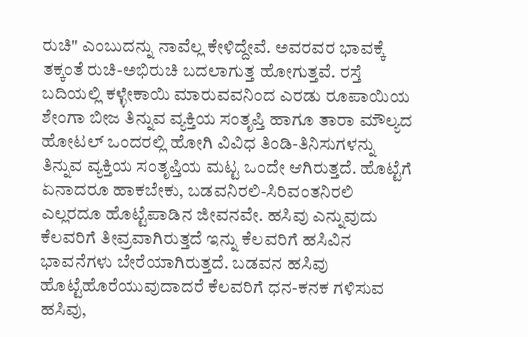ರುಚಿ" ಎಂಬುದನ್ನು ನಾವೆಲ್ಲ ಕೇಳಿದ್ದೇವೆ. ಅವರವರ ಭಾವಕ್ಕೆ ತಕ್ಕಂತೆ ರುಚಿ-ಅಭಿರುಚಿ ಬದಲಾಗುತ್ತ ಹೋಗುತ್ತವೆ. ರಸ್ತೆ ಬದಿಯಲ್ಲಿ ಕಳ್ಳೇಕಾಯಿ ಮಾರುವವನಿಂದ ಎರಡು ರೂಪಾಯಿಯ ಶೇಂಗಾ ಬೀಜ ತಿನ್ನುವ ವ್ಯಕ್ತಿಯ ಸಂತೃಪ್ತಿ ಹಾಗೂ ತಾರಾ ಮೌಲ್ಯದ ಹೋಟಲ್ ಒಂದರಲ್ಲಿ ಹೋಗಿ ವಿವಿಧ ತಿಂಡಿ-ತಿನಿಸುಗಳನ್ನು ತಿನ್ನುವ ವ್ಯಕ್ತಿಯ ಸಂತೃಪ್ತಿಯ ಮಟ್ಟ ಒಂದೇ ಆಗಿರುತ್ತದೆ. ಹೊಟ್ಟೆಗೆ ಏನಾದರೂ ಹಾಕಬೇಕು, ಬಡವನಿರಲಿ-ಸಿರಿವಂತನಿರಲಿ ಎಲ್ಲರದೂ ಹೊಟ್ಟೆಪಾಡಿನ ಜೀವನವೇ. ಹಸಿವು ಎನ್ನುವುದು ಕೆಲವರಿಗೆ ತೀವ್ರವಾಗಿರುತ್ತದೆ ಇನ್ನು ಕೆಲವರಿಗೆ ಹಸಿವಿನ ಭಾವನೆಗಳು ಬೇರೆಯಾಗಿರುತ್ತದೆ. ಬಡವನ ಹಸಿವು ಹೊಟ್ಟೆಹೊರೆಯುವುದಾದರೆ ಕೆಲವರಿಗೆ ಧನ-ಕನಕ ಗಳಿಸುವ ಹಸಿವು,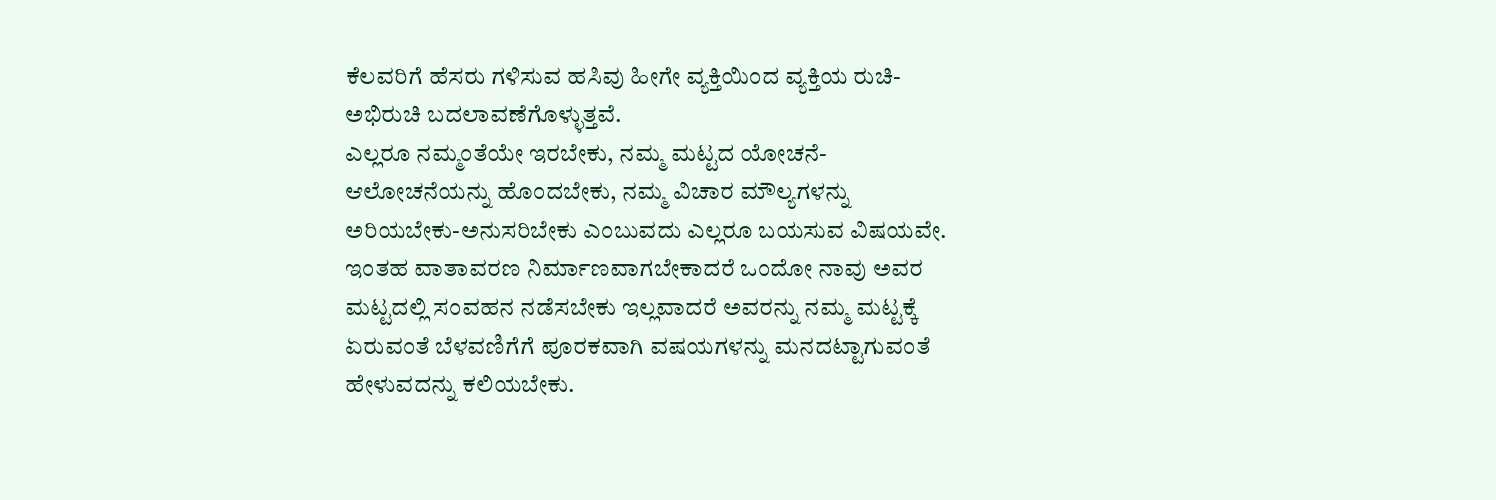ಕೆಲವರಿಗೆ ಹೆಸರು ಗಳಿಸುವ ಹಸಿವು ಹೀಗೇ ವ್ಯಕ್ತಿಯಿಂದ ವ್ಯಕ್ತಿಯ ರುಚಿ-ಅಭಿರುಚಿ ಬದಲಾವಣೆಗೊಳ್ಳುತ್ತವೆ.
ಎಲ್ಲರೂ ನಮ್ಮಂತೆಯೇ ಇರಬೇಕು, ನಮ್ಮ ಮಟ್ಟದ ಯೋಚನೆ-ಆಲೋಚನೆಯನ್ನು ಹೊಂದಬೇಕು, ನಮ್ಮ ವಿಚಾರ ಮೌಲ್ಯಗಳನ್ನು ಅರಿಯಬೇಕು-ಅನುಸರಿಬೇಕು ಎಂಬುವದು ಎಲ್ಲರೂ ಬಯಸುವ ವಿಷಯವೇ. ಇಂತಹ ವಾತಾವರಣ ನಿರ್ಮಾಣವಾಗಬೇಕಾದರೆ ಒಂದೋ ನಾವು ಅವರ ಮಟ್ಟದಲ್ಲಿ ಸಂವಹನ ನಡೆಸಬೇಕು ಇಲ್ಲವಾದರೆ ಅವರನ್ನು ನಮ್ಮ ಮಟ್ಟಕ್ಕೆ ಏರುವಂತೆ ಬೆಳವಣಿಗೆಗೆ ಪೂರಕವಾಗಿ ವಷಯಗಳನ್ನು ಮನದಟ್ಟಾಗುವಂತೆ ಹೇಳುವದನ್ನು ಕಲಿಯಬೇಕು.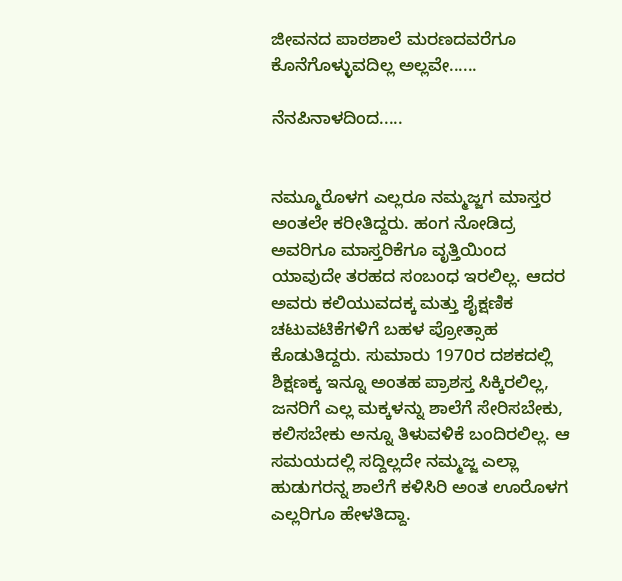ಜೀವನದ ಪಾಠಶಾಲೆ ಮರಣದವರೆಗೂ ಕೊನೆಗೊಳ್ಳುವದಿಲ್ಲ ಅಲ್ಲವೇ......

ನೆನಪಿನಾಳದಿಂದ.....


ನಮ್ಮೂರೊಳಗ ಎಲ್ಲರೂ ನಮ್ಮಜ್ಜಗ ಮಾಸ್ತರ ಅಂತಲೇ ಕರೀತಿದ್ದರು. ಹಂಗ ನೋಡಿದ್ರ ಅವರಿಗೂ ಮಾಸ್ತರಿಕೆಗೂ ವೃತ್ತಿಯಿಂದ ಯಾವುದೇ ತರಹದ ಸಂಬಂಧ ಇರಲಿಲ್ಲ. ಆದರ ಅವರು ಕಲಿಯುವದಕ್ಕ ಮತ್ತು ಶೈಕ್ಷಣಿಕ ಚಟುವಟಿಕೆಗಳಿಗೆ ಬಹಳ ಪ್ರೋತ್ಸಾಹ ಕೊಡುತಿದ್ದರು. ಸುಮಾರು 1970ರ ದಶಕದಲ್ಲಿ ಶಿಕ್ಷಣಕ್ಕ ಇನ್ನೂ ಅಂತಹ ಪ್ರಾಶಸ್ತ ಸಿಕ್ಕಿರಲಿಲ್ಲ, ಜನರಿಗೆ ಎಲ್ಲ ಮಕ್ಕಳನ್ನು ಶಾಲೆಗೆ ಸೇರಿಸಬೇಕು, ಕಲಿಸಬೇಕು ಅನ್ನೂ ತಿಳುವಳಿಕೆ ಬಂದಿರಲಿಲ್ಲ. ಆ ಸಮಯದಲ್ಲಿ ಸದ್ದಿಲ್ಲದೇ ನಮ್ಮಜ್ಜ ಎಲ್ಲಾ ಹುಡುಗರನ್ನ ಶಾಲೆಗೆ ಕಳಿಸಿರಿ ಅಂತ ಊರೊಳಗ ಎಲ್ಲರಿಗೂ ಹೇಳತಿದ್ದಾ.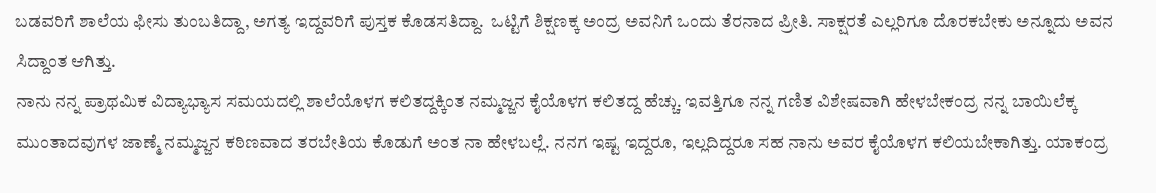ಬಡವರಿಗೆ ಶಾಲೆಯ ಫೀಸು ತುಂಬತಿದ್ದಾ, ಅಗತ್ಯ ಇದ್ದವರಿಗೆ ಪುಸ್ತಕ ಕೊಡಸತಿದ್ದಾ.  ಒಟ್ಟಿಗೆ ಶಿಕ್ಷಣಕ್ಕ ಅಂದ್ರ ಅವನಿಗೆ ಒಂದು ತೆರನಾದ ಪ್ರೀತಿ. ಸಾಕ್ಷರತೆ ಎಲ್ಲರಿಗೂ ದೊರಕಬೇಕು ಅನ್ನೂದು ಅವನ ಸಿದ್ದಾಂತ ಆಗಿತ್ತು.
ನಾನು ನನ್ನ ಪ್ರಾಥಮಿಕ ವಿದ್ಯಾಭ್ಯಾಸ ಸಮಯದಲ್ಲಿ ಶಾಲೆಯೊಳಗ ಕಲಿತದ್ದಕ್ಕಿಂತ ನಮ್ಮಜ್ಜನ ಕೈಯೊಳಗ ಕಲಿತದ್ದ ಹೆಚ್ಚು. ಇವತ್ತಿಗೂ ನನ್ನ ಗಣಿತ ವಿಶೇಷವಾಗಿ ಹೇಳಬೇಕಂದ್ರ ನನ್ನ ಬಾಯಿಲೆಕ್ಕ ಮುಂತಾದವುಗಳ ಜಾಣ್ಮೆ ನಮ್ಮಜ್ಜನ ಕಠಿಣವಾದ ತರಬೇತಿಯ ಕೊಡುಗೆ ಅಂತ ನಾ ಹೇಳಬಲ್ಲೆ. ನನಗ ಇಷ್ಟ ಇದ್ದರೂ, ಇಲ್ಲದಿದ್ದರೂ ಸಹ ನಾನು ಅವರ ಕೈಯೊಳಗ ಕಲಿಯಬೇಕಾಗಿತ್ತು. ಯಾಕಂದ್ರ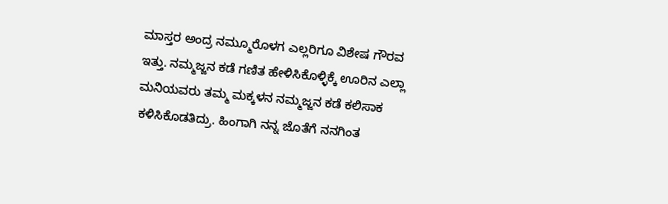ಮಾಸ್ತರ ಅಂದ್ರ ನಮ್ಮೂರೊಳಗ ಎಲ್ಲರಿಗೂ ವಿಶೇಷ ಗೌರವ ಇತ್ತು. ನಮ್ಮಜ್ಜನ ಕಡೆ ಗಣಿತ ಹೇಳಿಸಿಕೊಳ್ಳಿಕ್ಕೆ ಊರಿನ ಎಲ್ಲಾ ಮನಿಯವರು ತಮ್ಮ ಮಕ್ಕಳನ ನಮ್ಮಜ್ಜನ ಕಡೆ ಕಲಿಸಾಕ ಕಳಿಸಿಕೊಡತಿದ್ರು. ಹಿಂಗಾಗಿ ನನ್ನ ಜೊತೆಗೆ ನನಗಿಂತ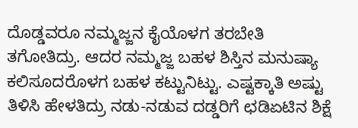ದೊಡ್ಡವರೂ ನಮ್ಮಜ್ಜನ ಕೈಯೊಳಗ ತರಬೇತಿ ತಗೋತಿದ್ರು. ಆದರ ನಮ್ಮಜ್ಜ ಬಹಳ ಶಿಸ್ತಿನ ಮನುಷ್ಯಾ ಕಲಿಸೂದರೊಳಗ ಬಹಳ ಕಟ್ಟುನಿಟ್ಟು. ಎಷ್ಟಕ್ಕಾತಿ ಅಷ್ಟು ತಿಳಿಸಿ ಹೇಳತಿದ್ರು ನಡು-ನಡುವ ದಡ್ಡರಿಗೆ ಛಡಿಏಟಿನ ಶಿಕ್ಷೆ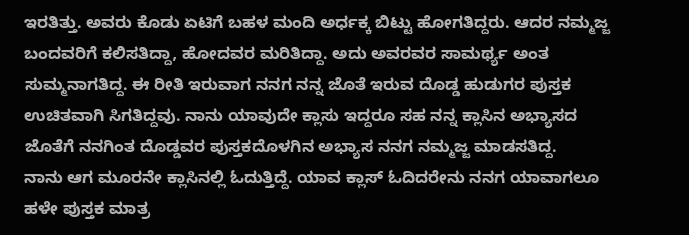ಇರತಿತ್ತು. ಅವರು ಕೊಡು ಏಟಿಗೆ ಬಹಳ ಮಂದಿ ಅರ್ಧಕ್ಕ ಬಿಟ್ಟು ಹೋಗತಿದ್ದರು. ಆದರ ನಮ್ಮಜ್ಜ ಬಂದವರಿಗೆ ಕಲಿಸತಿದ್ದಾ, ಹೋದವರ ಮರಿತಿದ್ದಾ. ಅದು ಅವರವರ ಸಾಮರ್ಥ್ಯ ಅಂತ ಸುಮ್ಮನಾಗತಿದ್ದ. ಈ ರೀತಿ ಇರುವಾಗ ನನಗ ನನ್ನ ಜೊತೆ ಇರುವ ದೊಡ್ಡ ಹುಡುಗರ ಪುಸ್ತಕ ಉಚಿತವಾಗಿ ಸಿಗತಿದ್ದವು. ನಾನು ಯಾವುದೇ ಕ್ಲಾಸು ಇದ್ದರೂ ಸಹ ನನ್ನ ಕ್ಲಾಸಿನ ಅಭ್ಯಾಸದ ಜೊತೆಗೆ ನನಗಿಂತ ದೊಡ್ಡವರ ಪುಸ್ತಕದೊಳಗಿನ ಅಭ್ಯಾಸ ನನಗ ನಮ್ಮಜ್ಜ ಮಾಡಸತಿದ್ದ.
ನಾನು ಆಗ ಮೂರನೇ ಕ್ಲಾಸಿನಲ್ಲಿ ಓದುತ್ತಿದ್ದೆ. ಯಾವ ಕ್ಲಾಸ್ ಓದಿದರೇನು ನನಗ ಯಾವಾಗಲೂ ಹಳೇ ಪುಸ್ತಕ ಮಾತ್ರ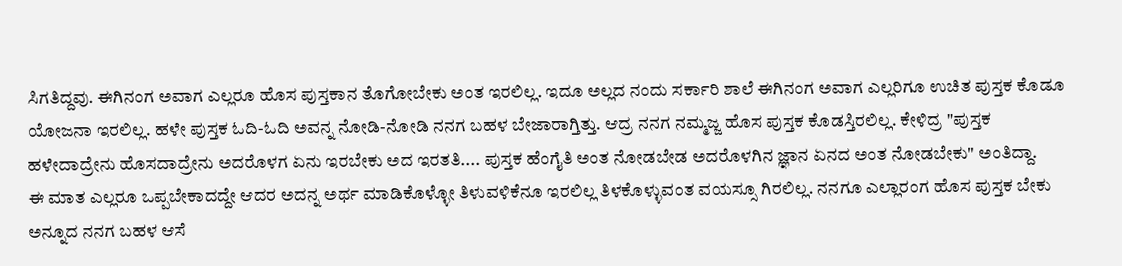ಸಿಗತಿದ್ದವು. ಈಗಿನಂಗ ಅವಾಗ ಎಲ್ಲರೂ ಹೊಸ ಪುಸ್ತಕಾನ ತೊಗೋಬೇಕು ಅಂತ ಇರಲಿಲ್ಲ. ಇದೂ ಅಲ್ಲದ ನಂದು ಸರ್ಕಾರಿ ಶಾಲೆ ಈಗಿನಂಗ ಅವಾಗ ಎಲ್ಲರಿಗೂ ಉಚಿತ ಪುಸ್ತಕ ಕೊಡೂ ಯೋಜನಾ ಇರಲಿಲ್ಲ. ಹಳೇ ಪುಸ್ತಕ ಓದಿ-ಓದಿ ಅವನ್ನ ನೋಡಿ-ನೋಡಿ ನನಗ ಬಹಳ ಬೇಜಾರಾಗ್ತಿತ್ತು. ಆದ್ರ ನನಗ ನಮ್ಮಜ್ಜ ಹೊಸ ಪುಸ್ತಕ ಕೊಡಸ್ತಿರಲಿಲ್ಲ. ಕೇಳಿದ್ರ "ಪುಸ್ತಕ ಹಳೇದಾದ್ರೇನು ಹೊಸದಾದ್ರೇನು ಅದರೊಳಗ ಏನು ಇರಬೇಕು ಅದ ಇರತತಿ.... ಪುಸ್ತಕ ಹೆಂಗೈತಿ ಅಂತ ನೋಡಬೇಡ ಅದರೊಳಗಿನ ಜ್ಞಾನ ಏನದ ಅಂತ ನೋಡಬೇಕು" ಅಂತಿದ್ದಾ.
ಈ ಮಾತ ಎಲ್ಲರೂ ಒಪ್ಪಬೇಕಾದದ್ದೇ ಆದರ ಅದನ್ನ ಅರ್ಥ ಮಾಡಿಕೊಳ್ಳೋ ತಿಳುವಳಿಕೆನೂ ಇರಲಿಲ್ಲ ತಿಳಕೊಳ್ಳುವಂತ ವಯಸ್ಸೂ ಗಿರಲಿಲ್ಲ. ನನಗೂ ಎಲ್ಲಾರಂಗ ಹೊಸ ಪುಸ್ತಕ ಬೇಕು ಅನ್ನೂದ ನನಗ ಬಹಳ ಆಸೆ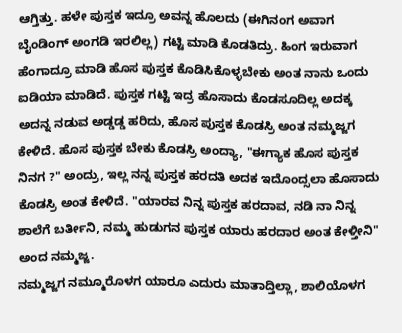ಆಗ್ತಿತ್ತು. ಹಳೇ ಪುಸ್ತಕ ಇದ್ರೂ ಅವನ್ನ ಹೊಲದು (ಈಗಿನಂಗ ಅವಾಗ ಬೈಂಡಿಂಗ್ ಅಂಗಡಿ ಇರಲಿಲ್ಲ) ಗಟ್ಟಿ ಮಾಡಿ ಕೊಡತಿದ್ರು. ಹಿಂಗ ಇರುವಾಗ  ಹೆಂಗಾದ್ರೂ ಮಾಡಿ ಹೊಸ ಪುಸ್ತಕ ಕೊಡಿಸಿಕೊಳ್ಳಬೇಕು ಅಂತ ನಾನು ಒಂದು ಐಡಿಯಾ ಮಾಡಿದೆ. ಪುಸ್ತಕ ಗಟ್ಟಿ ಇದ್ರ ಹೊಸಾದು ಕೊಡಸೂದಿಲ್ಲ ಅದಕ್ಕ ಅದನ್ನ ನಡುವ ಅಡ್ಡಡ್ಡ ಹರಿದು, ಹೊಸ ಪುಸ್ತಕ ಕೊಡಸ್ರಿ ಅಂತ ನಮ್ಮಜ್ಜಗ ಕೇಳಿದೆ. ಹೊಸ ಪುಸ್ತಕ ಬೇಕು ಕೊಡಸ್ರಿ ಅಂದ್ಯಾ, "ಈಗ್ಯಾಕ ಹೊಸ ಪುಸ್ತಕ ನಿನಗ ?" ಅಂದ್ರು, ಇಲ್ಲ ನನ್ನ ಪುಸ್ತಕ ಹರದತಿ ಅದಕ ಇದೊಂದ್ಸಲಾ ಹೊಸಾದು ಕೊಡಸ್ರಿ ಅಂತ ಕೇಳಿದೆ. "ಯಾರವ ನಿನ್ನ ಪುಸ್ತಕ ಹರದಾವ, ನಡಿ ನಾ ನಿನ್ನ ಶಾಲೆಗೆ ಬರ್ತೀನಿ, ನಮ್ಮ ಹುಡುಗನ ಪುಸ್ತಕ ಯಾರು ಹರದಾರ ಅಂತ ಕೇಳ್ತೀನಿ" ಅಂದ ನಮ್ಮಜ್ಜ.
ನಮ್ಮಜ್ಜಗ ನಮ್ಮೂರೊಳಗ ಯಾರೂ ಎದುರು ಮಾತಾದ್ತಿಲ್ಲಾ, ಶಾಲಿಯೊಳಗ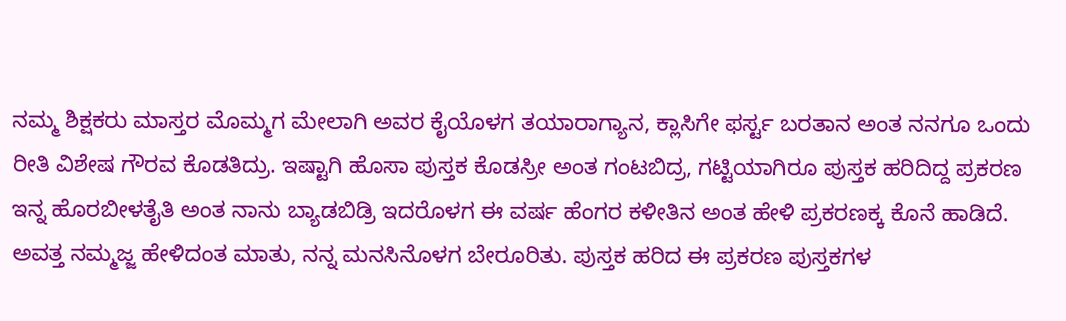ನಮ್ಮ ಶಿಕ್ಷಕರು ಮಾಸ್ತರ ಮೊಮ್ಮಗ ಮೇಲಾಗಿ ಅವರ ಕೈಯೊಳಗ ತಯಾರಾಗ್ಯಾನ, ಕ್ಲಾಸಿಗೇ ಫರ್ಸ್ಟ ಬರತಾನ ಅಂತ ನನಗೂ ಒಂದು ರೀತಿ ವಿಶೇಷ ಗೌರವ ಕೊಡತಿದ್ರು. ಇಷ್ಟಾಗಿ ಹೊಸಾ ಪುಸ್ತಕ ಕೊಡಸ್ರೀ ಅಂತ ಗಂಟಬಿದ್ರ, ಗಟ್ಟಿಯಾಗಿರೂ ಪುಸ್ತಕ ಹರಿದಿದ್ದ ಪ್ರಕರಣ ಇನ್ನ ಹೊರಬೀಳತೈತಿ ಅಂತ ನಾನು ಬ್ಯಾಡಬಿಡ್ರಿ ಇದರೊಳಗ ಈ ವರ್ಷ ಹೆಂಗರ ಕಳೀತಿನ ಅಂತ ಹೇಳಿ ಪ್ರಕರಣಕ್ಕ ಕೊನೆ ಹಾಡಿದೆ.
ಅವತ್ತ ನಮ್ಮಜ್ಜ ಹೇಳಿದಂತ ಮಾತು, ನನ್ನ ಮನಸಿನೊಳಗ ಬೇರೂರಿತು. ಪುಸ್ತಕ ಹರಿದ ಈ ಪ್ರಕರಣ ಪುಸ್ತಕಗಳ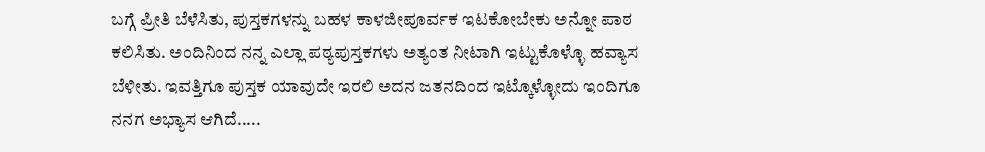ಬಗ್ಗೆ ಪ್ರೀತಿ ಬೆಳೆಸಿತು, ಪುಸ್ತಕಗಳನ್ನು ಬಹಳ ಕಾಳಜೀಪೂರ್ವಕ ಇಟಕೋಬೇಕು ಅನ್ನೋ ಪಾಠ ಕಲಿಸಿತು. ಅಂದಿನಿಂದ ನನ್ನ ಎಲ್ಲಾ ಪಠ್ಯಪುಸ್ತಕಗಳು ಅತ್ಯಂತ ನೀಟಾಗಿ ಇಟ್ಟುಕೊಳ್ಳೊ ಹವ್ಯಾಸ ಬೆಳೀತು. ಇವತ್ತಿಗೂ ಪುಸ್ತಕ ಯಾವುದೇ ಇರಲಿ ಅದನ ಜತನದಿಂದ ಇಟ್ಕೊಳ್ಳೋದು ಇಂದಿಗೂ ನನಗ ಅಭ್ಯಾಸ ಆಗಿದೆ.....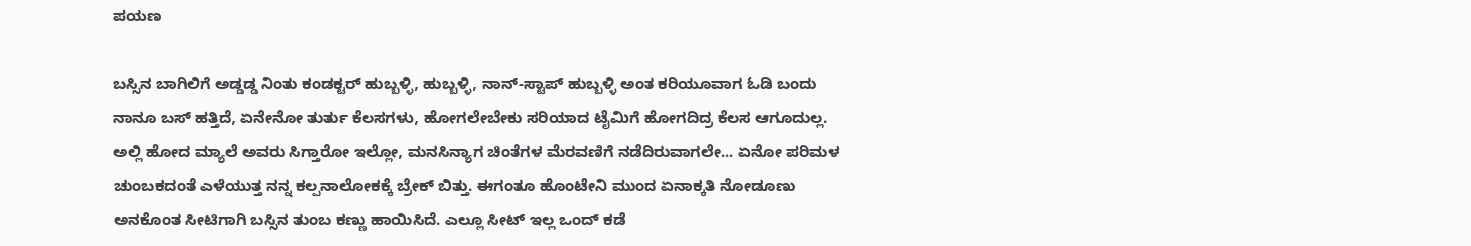ಪಯಣ

ಬಸ್ಸಿನ ಬಾಗಿಲಿಗೆ ಅಡ್ಡಡ್ಡ ನಿಂತು ಕಂಡಕ್ಟರ್ ಹುಬ್ಬಳ್ಳಿ, ಹುಬ್ಬಳ್ಳಿ, ನಾನ್-ಸ್ಟಾಪ್ ಹುಬ್ಬಳ್ಳಿ ಅಂತ ಕರಿಯೂವಾಗ ಓಡಿ ಬಂದು ನಾನೂ ಬಸ್ ಹತ್ತಿದೆ, ಏನೇನೋ ತುರ್ತು ಕೆಲಸಗಳು, ಹೋಗಲೇಬೇಕು ಸರಿಯಾದ ಟೈಮಿಗೆ ಹೋಗದಿದ್ರ ಕೆಲಸ ಆಗೂದುಲ್ಲ. ಅಲ್ಲಿ ಹೋದ ಮ್ಯಾಲೆ ಅವರು ಸಿಗ್ತಾರೋ ಇಲ್ಲೋ, ಮನಸಿನ್ಯಾಗ ಚಿಂತೆಗಳ ಮೆರವಣಿಗೆ ನಡೆದಿರುವಾಗಲೇ... ಏನೋ ಪರಿಮಳ ಚುಂಬಕದಂತೆ ಎಳೆಯುತ್ತ ನನ್ನ ಕಲ್ಪನಾಲೋಕಕ್ಕೆ ಬ್ರೇಕ್ ಬಿತ್ತು. ಈಗಂತೂ ಹೊಂಟೇನಿ ಮುಂದ ಏನಾಕ್ಕತಿ ನೋಡೂಣು ಅನಕೊಂತ ಸೀಟಿಗಾಗಿ ಬಸ್ಸಿನ ತುಂಬ ಕಣ್ಣು ಹಾಯಿಸಿದೆ. ಎಲ್ಲೂ ಸೀಟ್ ಇಲ್ಲ ಒಂದ್ ಕಡೆ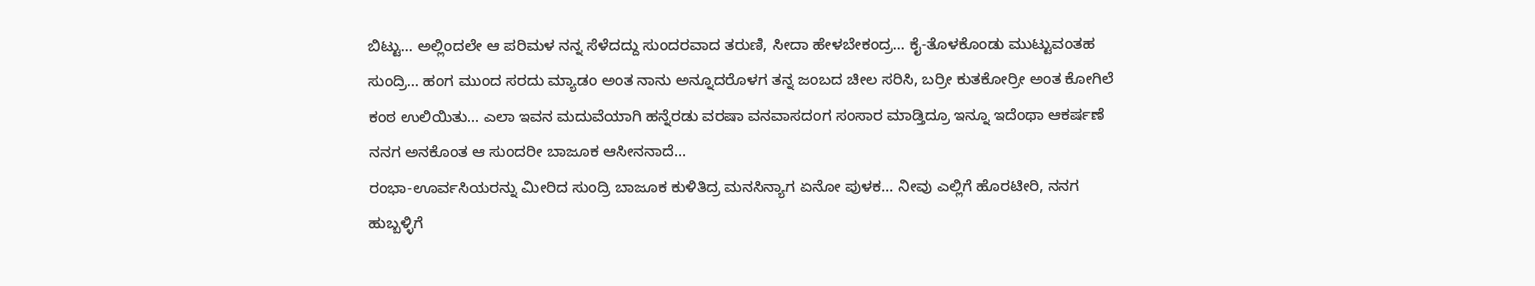ಬಿಟ್ಟು... ಅಲ್ಲಿಂದಲೇ ಆ ಪರಿಮಳ ನನ್ನ ಸೆಳೆದದ್ದು ಸುಂದರವಾದ ತರುಣಿ, ಸೀದಾ ಹೇಳಬೇಕಂದ್ರ... ಕೈ-ತೊಳಕೊಂಡು ಮುಟ್ಟುವಂತಹ ಸುಂದ್ರಿ... ಹಂಗ ಮುಂದ ಸರದು ಮ್ಯಾಡಂ ಅಂತ ನಾನು ಅನ್ನೂದರೊಳಗ ತನ್ನ ಜಂಬದ ಚೀಲ ಸರಿಸಿ, ಬರ್ರೀ ಕುತಕೋರ್ರೀ ಅಂತ ಕೋಗಿಲೆ ಕಂಠ ಉಲಿಯಿತು... ಎಲಾ ಇವನ ಮದುವೆಯಾಗಿ ಹನ್ನೆರಡು ವರಷಾ ವನವಾಸದಂಗ ಸಂಸಾರ ಮಾಡ್ತಿದ್ರೂ ಇನ್ನೂ ಇದೆಂಥಾ ಆಕರ್ಷಣೆ ನನಗ ಅನಕೊಂತ ಆ ಸುಂದರೀ ಬಾಜೂಕ ಆಸೀನನಾದೆ...
ರಂಭಾ-ಊರ್ವಸಿಯರನ್ನು ಮೀರಿದ ಸುಂದ್ರಿ ಬಾಜೂಕ ಕುಳಿತಿದ್ರ ಮನಸಿನ್ಯಾಗ ಏನೋ ಪುಳಕ... ನೀವು ಎಲ್ಲಿಗೆ ಹೊರಟೀರಿ, ನನಗ ಹುಬ್ಬಳ್ಳಿಗೆ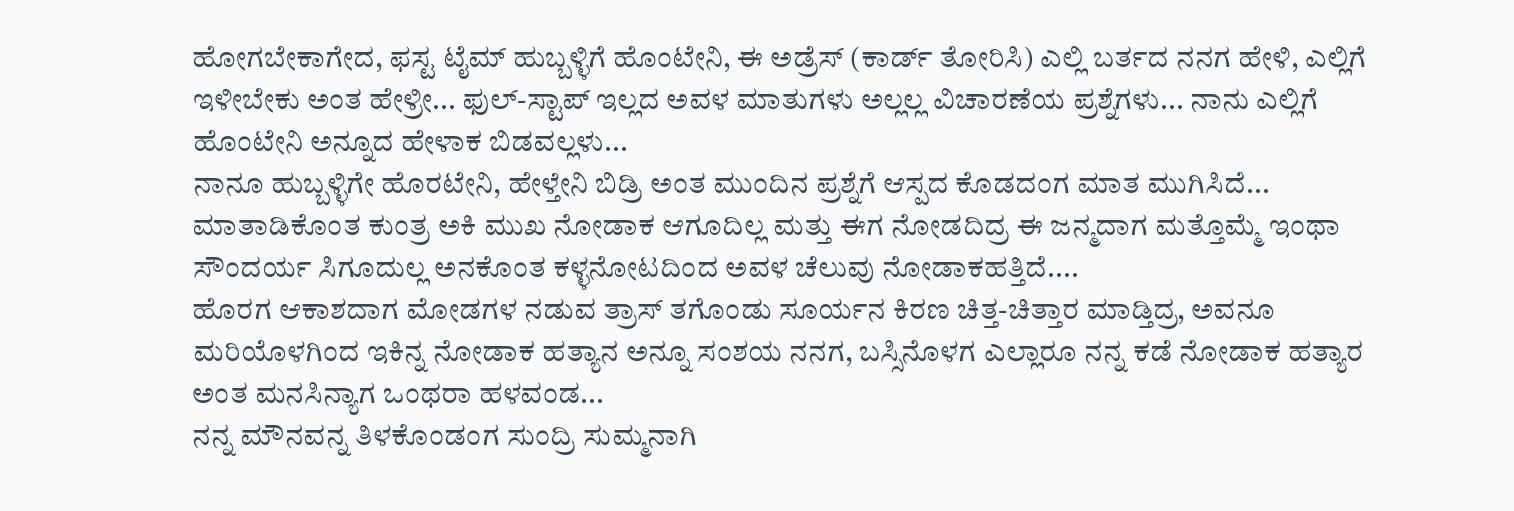ಹೋಗಬೇಕಾಗೇದ, ಫಸ್ಟ ಟೈಮ್ ಹುಬ್ಬಳ್ಳಿಗೆ ಹೊಂಟೇನಿ, ಈ ಅಡ್ರೆಸ್ (ಕಾರ್ಡ್ ತೋರಿಸಿ) ಎಲ್ಲಿ ಬರ್ತದ ನನಗ ಹೇಳಿ, ಎಲ್ಲಿಗೆ ಇಳೀಬೇಕು ಅಂತ ಹೇಳ್ರೀ... ಫುಲ್-ಸ್ಟಾಪ್ ಇಲ್ಲದ ಅವಳ ಮಾತುಗಳು ಅಲ್ಲಲ್ಲ ವಿಚಾರಣೆಯ ಪ್ರಶ್ನೆಗಳು... ನಾನು ಎಲ್ಲಿಗೆ ಹೊಂಟೇನಿ ಅನ್ನೂದ ಹೇಳಾಕ ಬಿಡವಲ್ಲಳು...
ನಾನೂ ಹುಬ್ಬಳ್ಳಿಗೇ ಹೊರಟೇನಿ, ಹೇಳ್ತೇನಿ ಬಿಡ್ರಿ ಅಂತ ಮುಂದಿನ ಪ್ರಶ್ನೆಗೆ ಆಸ್ಪದ ಕೊಡದಂಗ ಮಾತ ಮುಗಿಸಿದೆ...
ಮಾತಾಡಿಕೊಂತ ಕುಂತ್ರ ಅಕಿ ಮುಖ ನೋಡಾಕ ಆಗೂದಿಲ್ಲ ಮತ್ತು ಈಗ ನೋಡದಿದ್ರ ಈ ಜನ್ಮದಾಗ ಮತ್ತೊಮ್ಮೆ ಇಂಥಾ ಸೌಂದರ್ಯ ಸಿಗೂದುಲ್ಲ ಅನಕೊಂತ ಕಳ್ಳನೋಟದಿಂದ ಅವಳ ಚೆಲುವು ನೋಡಾಕಹತ್ತಿದೆ....
ಹೊರಗ ಆಕಾಶದಾಗ ಮೋಡಗಳ ನಡುವ ತ್ರಾಸ್ ತಗೊಂಡು ಸೂರ್ಯನ ಕಿರಣ ಚಿತ್ತ-ಚಿತ್ತಾರ ಮಾಡ್ತಿದ್ರ, ಅವನೂ ಮರಿಯೊಳಗಿಂದ ಇಕಿನ್ನ ನೋಡಾಕ ಹತ್ಯಾನ ಅನ್ನೂ ಸಂಶಯ ನನಗ, ಬಸ್ಸಿನೊಳಗ ಎಲ್ಲಾರೂ ನನ್ನ ಕಡೆ ನೋಡಾಕ ಹತ್ಯಾರ ಅಂತ ಮನಸಿನ್ಯಾಗ ಒಂಥರಾ ಹಳವಂಡ...
ನನ್ನ ಮೌನವನ್ನ ತಿಳಕೊಂಡಂಗ ಸುಂದ್ರಿ ಸುಮ್ಮನಾಗಿ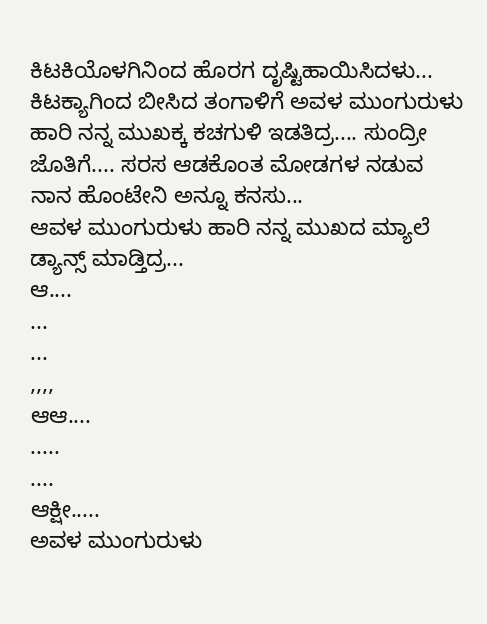ಕಿಟಕಿಯೊಳಗಿನಿಂದ ಹೊರಗ ದೃಷ್ಟಿಹಾಯಿಸಿದಳು... ಕಿಟಕ್ಯಾಗಿಂದ ಬೀಸಿದ ತಂಗಾಳಿಗೆ ಅವಳ ಮುಂಗುರುಳು ಹಾರಿ ನನ್ನ ಮುಖಕ್ಕ ಕಚಗುಳಿ ಇಡತಿದ್ರ.... ಸುಂದ್ರೀ ಜೊತಿಗೆ.... ಸರಸ ಆಡಕೊಂತ ಮೋಡಗಳ ನಡುವ ನಾನ ಹೊಂಟೇನಿ ಅನ್ನೂ ಕನಸು...
ಆವಳ ಮುಂಗುರುಳು ಹಾರಿ ನನ್ನ ಮುಖದ ಮ್ಯಾಲೆ ಡ್ಯಾನ್ಸ್ ಮಾಡ್ತಿದ್ರ...
ಆ....
...
...
,,,,
ಆಆ....
.....
....
ಆಕ್ಷೀ.....
ಅವಳ ಮುಂಗುರುಳು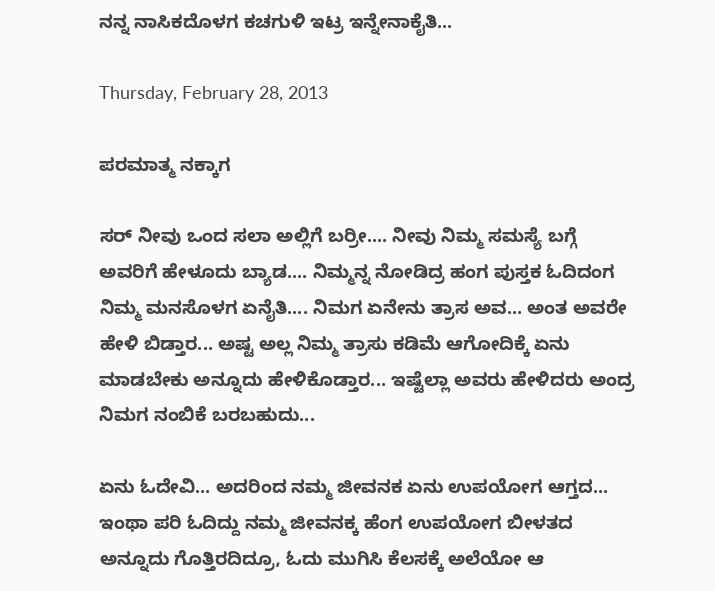ನನ್ನ ನಾಸಿಕದೊಳಗ ಕಚಗುಳಿ ಇಟ್ರ ಇನ್ನೇನಾಕೈತಿ...

Thursday, February 28, 2013

ಪರಮಾತ್ಮ ನಕ್ಕಾಗ

ಸರ್ ನೀವು ಒಂದ ಸಲಾ ಅಲ್ಲಿಗೆ ಬರ್ರೀ.... ನೀವು ನಿಮ್ಮ ಸಮಸ್ಯೆ ಬಗ್ಗೆ ಅವರಿಗೆ ಹೇಳೂದು ಬ್ಯಾಡ.... ನಿಮ್ಮನ್ನ ನೋಡಿದ್ರ ಹಂಗ ಪುಸ್ತಕ ಓದಿದಂಗ ನಿಮ್ಮ ಮನಸೊಳಗ ಏನೈತಿ.... ನಿಮಗ ಏನೇನು ತ್ರಾಸ ಅವ... ಅಂತ ಅವರೇ ಹೇಳಿ ಬಿಡ್ತಾರ... ಅಷ್ಟ ಅಲ್ಲ ನಿಮ್ಮ ತ್ರಾಸು ಕಡಿಮೆ ಆಗೋದಿಕ್ಕೆ ಏನು ಮಾಡಬೇಕು ಅನ್ನೂದು ಹೇಳಿಕೊಡ್ತಾರ... ಇಷ್ಟೆಲ್ಲಾ ಅವರು ಹೇಳಿದರು ಅಂದ್ರ ನಿಮಗ ನಂಬಿಕೆ ಬರಬಹುದು...

ಏನು ಓದೇವಿ... ಅದರಿಂದ ನಮ್ಮ ಜೀವನಕ ಏನು ಉಪಯೋಗ ಆಗ್ತದ... ಇಂಥಾ ಪರಿ ಓದಿದ್ದು ನಮ್ಮ ಜೀವನಕ್ಕ ಹೆಂಗ ಉಪಯೋಗ ಬೀಳತದ ಅನ್ನೂದು ಗೊತ್ತಿರದಿದ್ರೂ, ಓದು ಮುಗಿಸಿ ಕೆಲಸಕ್ಕೆ ಅಲೆಯೋ ಆ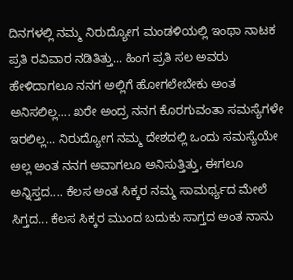ದಿನಗಳಲ್ಲಿ ನಮ್ಮ ನಿರುದ್ಯೋಗ ಮಂಡಳಿಯಲ್ಲಿ ಇಂಥಾ ನಾಟಕ ಪ್ರತಿ ರವಿವಾರ ನಡಿತಿತ್ತು... ಹಿಂಗ ಪ್ರತಿ ಸಲ ಅವರು ಹೇಳಿದಾಗಲೂ ನನಗ ಅಲ್ಲಿಗೆ ಹೋಗಲೇಬೇಕು ಅಂತ ಅನಿಸಲಿಲ್ಲ.... ಖರೇ ಅಂದ್ರ ನನಗ ಕೊರಗುವಂತಾ ಸಮಸ್ಯೆಗಳೇ ಇರಲಿಲ್ಲ... ನಿರುದ್ಯೋಗ ನಮ್ಮ ದೇಶದಲ್ಲಿ ಒಂದು ಸಮಸ್ಯೆಯೇ ಅಲ್ಲ ಅಂತ ನನಗ ಅವಾಗಲೂ ಅನಿಸುತ್ತಿತ್ತು, ಈಗಲೂ ಅನ್ನಿಸ್ತದ.... ಕೆಲಸ ಅಂತ ಸಿಕ್ಕರ ನಮ್ಮ ಸಾಮರ್ಥ್ಯದ ಮೇಲೆ ಸಿಗ್ತದ... ಕೆಲಸ ಸಿಕ್ಕರ ಮುಂದ ಬದುಕು ಸಾಗ್ತದ ಅಂತ ನಾನು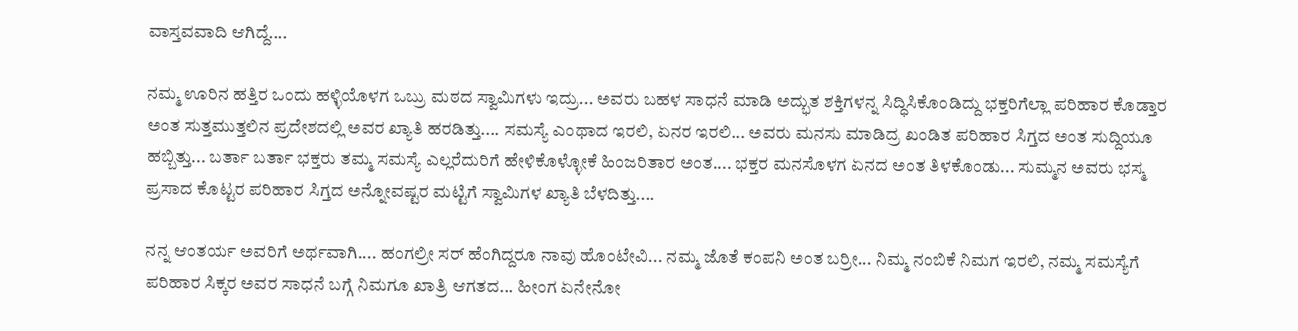ವಾಸ್ತವವಾದಿ ಆಗಿದ್ದೆ....

ನಮ್ಮ ಊರಿನ ಹತ್ತಿರ ಒಂದು ಹಳ್ಳಿಯೊಳಗ ಒಬ್ರು ಮಠದ ಸ್ವಾಮಿಗಳು ಇದ್ರು... ಅವರು ಬಹಳ ಸಾಧನೆ ಮಾಡಿ ಅದ್ಭುತ ಶಕ್ತಿಗಳನ್ನ ಸಿದ್ಧಿಸಿಕೊಂಡಿದ್ದು ಭಕ್ತರಿಗೆಲ್ಲಾ ಪರಿಹಾರ ಕೊಡ್ತಾರ ಅಂತ ಸುತ್ತಮುತ್ತಲಿನ ಪ್ರದೇಶದಲ್ಲಿ ಅವರ ಖ್ಯಾತಿ ಹರಡಿತ್ತು.... ಸಮಸ್ಯೆ ಎಂಥಾದ ಇರಲಿ, ಏನರ ಇರಲಿ... ಅವರು ಮನಸು ಮಾಡಿದ್ರ ಖಂಡಿತ ಪರಿಹಾರ ಸಿಗ್ತದ ಅಂತ ಸುದ್ದಿಯೂ ಹಬ್ಬಿತ್ತು... ಬರ್ತಾ ಬರ್ತಾ ಭಕ್ತರು ತಮ್ಮ ಸಮಸ್ಯೆ ಎಲ್ಲರೆದುರಿಗೆ ಹೇಳಿಕೊಳ್ಳೋಕೆ ಹಿಂಜರಿತಾರ ಅಂತ.... ಭಕ್ತರ ಮನಸೊಳಗ ಏನದ ಅಂತ ತಿಳಕೊಂಡು... ಸುಮ್ಮನ ಅವರು ಭಸ್ಮ ಪ್ರಸಾದ ಕೊಟ್ಟರ ಪರಿಹಾರ ಸಿಗ್ತದ ಅನ್ನೋವಷ್ಟರ ಮಟ್ಟಿಗೆ ಸ್ವಾಮಿಗಳ ಖ್ಯಾತಿ ಬೆಳದಿತ್ತು....

ನನ್ನ ಆಂತರ್ಯ ಅವರಿಗೆ ಅರ್ಥವಾಗಿ.... ಹಂಗಲ್ರೀ ಸರ್ ಹೆಂಗಿದ್ದರೂ ನಾವು ಹೊಂಟೇವಿ... ನಮ್ಮ ಜೊತೆ ಕಂಪನಿ ಅಂತ ಬರ್ರೀ... ನಿಮ್ಮ ನಂಬಿಕೆ ನಿಮಗ ಇರಲಿ, ನಮ್ಮ ಸಮಸ್ಯೆಗೆ ಪರಿಹಾರ ಸಿಕ್ಕರ ಅವರ ಸಾಧನೆ ಬಗ್ಗೆ ನಿಮಗೂ ಖಾತ್ರಿ ಆಗತದ... ಹೀಂಗ ಏನೇನೋ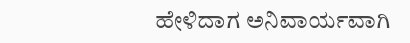ಹೇಳಿದಾಗ ಅನಿವಾರ್ಯವಾಗಿ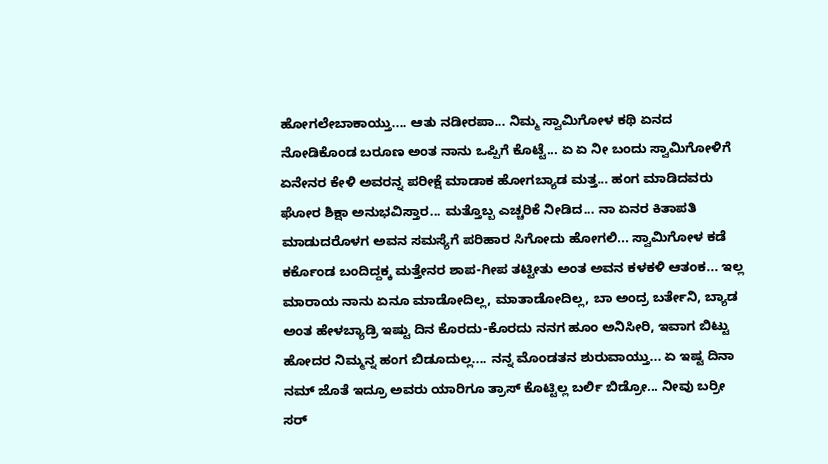ಹೋಗಲೇಬಾಕಾಯ್ತು.... ಆತು ನಡೀರಪಾ... ನಿಮ್ಮ ಸ್ವಾಮಿಗೋಳ ಕಥಿ ಏನದ ನೋಡಿಕೊಂಡ ಬರೂಣ ಅಂತ ನಾನು ಒಪ್ಪಿಗೆ ಕೊಟ್ಟೆ... ಏ ಏ ನೀ ಬಂದು ಸ್ವಾಮಿಗೋಳಿಗೆ ಏನೇನರ ಕೇಳಿ ಅವರನ್ನ ಪರೀಕ್ಷೆ ಮಾಡಾಕ ಹೋಗಬ್ಯಾಡ ಮತ್ತ... ಹಂಗ ಮಾಡಿದವರು ಘೋರ ಶಿಕ್ಷಾ ಅನುಭವಿಸ್ತಾರ... ಮತ್ತೊಬ್ಬ ಎಚ್ಚರಿಕೆ ನೀಡಿದ... ನಾ ಏನರ ಕಿತಾಪತಿ ಮಾಡುದರೊಳಗ ಅವನ ಸಮಸ್ಯೆಗೆ ಪರಿಹಾರ ಸಿಗೋದು ಹೋಗಲಿ... ಸ್ವಾಮಿಗೋಳ ಕಡೆ ಕರ್ಕೊಂಡ ಬಂದಿದ್ದಕ್ಕ ಮತ್ತೇನರ ಶಾಪ-ಗೀಪ ತಟ್ಟೀತು ಅಂತ ಅವನ ಕಳಕಳಿ ಆತಂಕ... ಇಲ್ಲ ಮಾರಾಯ ನಾನು ಏನೂ ಮಾಡೋದಿಲ್ಲ, ಮಾತಾಡೋದಿಲ್ಲ, ಬಾ ಅಂದ್ರ ಬರ್ತೇನಿ, ಬ್ಯಾಡ ಅಂತ ಹೇಳಬ್ಯಾಡ್ರಿ ಇಷ್ಟು ದಿನ ಕೊರದು-ಕೊರದು ನನಗ ಹೂಂ ಅನಿಸೀರಿ, ಇವಾಗ ಬಿಟ್ಟು ಹೋದರ ನಿಮ್ಮನ್ನ ಹಂಗ ಬಿಡೂದುಲ್ಲ.... ನನ್ನ ಮೊಂಡತನ ಶುರುವಾಯ್ತು... ಏ ಇಷ್ಟ ದಿನಾ ನಮ್ ಜೊತೆ ಇದ್ರೂ ಅವರು ಯಾರಿಗೂ ತ್ರಾಸ್ ಕೊಟ್ಟಿಲ್ಲ ಬರ್ಲಿ ಬಿಡ್ರೋ... ನೀವು ಬರ್ರೀ ಸರ್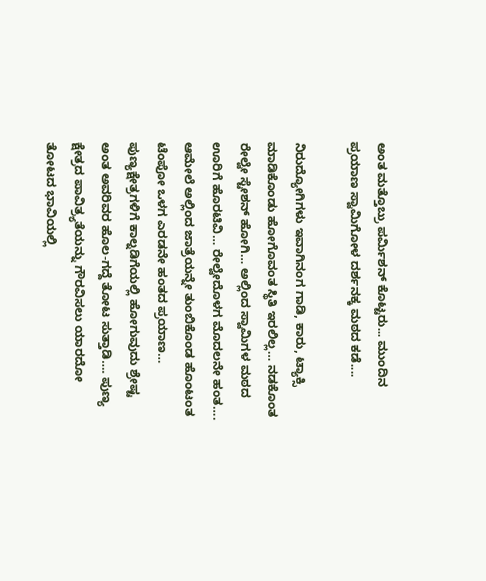ಅಂತ ಮತ್ತೊಬ್ರು ಪರ್ಮಿಶನ್ ಕೊಟ್ಟರು... ಮುಂದಿನ ಪ್ರಯಾಣ ಸ್ವಾಮಿಗೋಳ ದರ್ಶನಕ್ಕ ಮಠದ ಕಡೆ....

ನಿರುದ್ಯೋಗಿಗಳು ಇವಾಗಿನಂಗ ಗಾಡಿ, ಕಾರು, ಟ್ಯಾಕ್ಸಿ ಮಾಡಿಕೊಂಡು ಹೋಗೊವಂತ ಸ್ಥಿತಿ ಇರಲಿಲ್ಲ… ನಡಕೊಂತ ರೇಲ್ವೇ ಸ್ಟೇಶನ್ ಹೋಗಿ… ಅಲ್ಲಿಂದ ಸ್ವಾಮಿಗಳ ಮಠದ ಊರಿಗೆ ಹೊರಟಿವಿ… ರೇಲ್ವೇದೊಳಗ ಮೊದಲನೇ ಹಂತ…. ಆಮೇಲೆ ಅಲ್ಲಿಂದ ಜಾತ್ರೆಯನ್ನೇ ತುಂಬಿಕೊಂಡ ಹೊಂಟಂತ ಟೆಂಪೋ ಒಳಗ ಎರಡನೇ ಹಂತದ ಪ್ರಯಾಣ… ಪುಣ್ಯಕ್ಷೇತ್ರಗಳಿಗೆ ಕಾಲ್ನಡಿಗೆಯಲ್ಲಿ ಹೋಗುವುದು ಶ್ರೇಷ್ಟ ಅಂತ ಅವರಿವರ ಹೊಲ-ಗದ್ದೆ ತೋಟ ಸುತ್ತಾಡಿ…. ಪುಣ್ಯ ಕ್ಷೇತ್ರದ ಪಾವಿತ್ರ್ಯತೆಯನ್ನು ಗೌರವಿಸಲು ಯಾರದೋ ತೋಟದ ಭಾವಿಯಲ್ಲಿ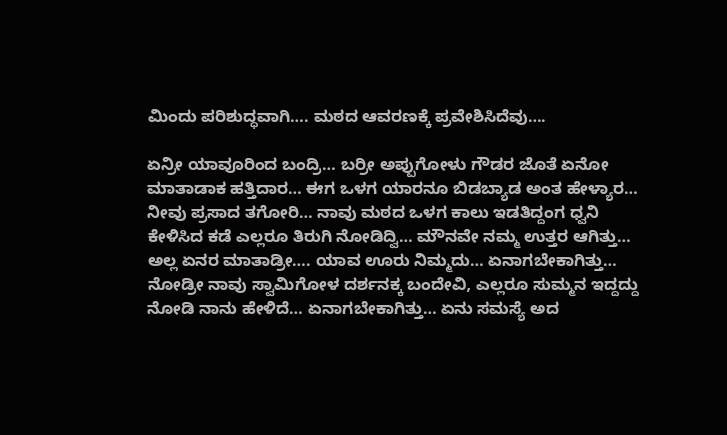ಮಿಂದು ಪರಿಶುದ್ಧವಾಗಿ…. ಮಠದ ಆವರಣಕ್ಕೆ ಪ್ರವೇಶಿಸಿದೆವು….

ಏನ್ರೀ ಯಾವೂರಿಂದ ಬಂದ್ರಿ… ಬರ್ರೀ ಅಪ್ಪುಗೋಳು ಗೌಡರ ಜೊತೆ ಏನೋ ಮಾತಾಡಾಕ ಹತ್ತಿದಾರ… ಈಗ ಒಳಗ ಯಾರನೂ ಬಿಡಬ್ಯಾಡ ಅಂತ ಹೇಳ್ಯಾರ… ನೀವು ಪ್ರಸಾದ ತಗೋರಿ… ನಾವು ಮಠದ ಒಳಗ ಕಾಲು ಇಡತಿದ್ದಂಗ ಧ್ವನಿ ಕೇಳಿಸಿದ ಕಡೆ ಎಲ್ಲರೂ ತಿರುಗಿ ನೋಡಿದ್ವಿ… ಮೌನವೇ ನಮ್ಮ ಉತ್ತರ ಆಗಿತ್ತು… ಅಲ್ಲ ಏನರ ಮಾತಾಡ್ರೀ…. ಯಾವ ಊರು ನಿಮ್ಮದು… ಏನಾಗಬೇಕಾಗಿತ್ತು… ನೋಡ್ರೀ ನಾವು ಸ್ವಾಮಿಗೋಳ ದರ್ಶನಕ್ಕ ಬಂದೇವಿ, ಎಲ್ಲರೂ ಸುಮ್ಮನ ಇದ್ದದ್ದು ನೋಡಿ ನಾನು ಹೇಳಿದೆ… ಏನಾಗಬೇಕಾಗಿತ್ತು… ಏನು ಸಮಸ್ಯೆ ಅದ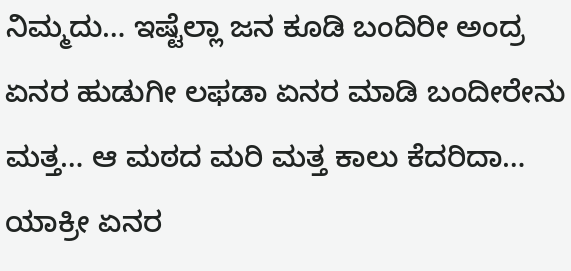ನಿಮ್ಮದು… ಇಷ್ಟೆಲ್ಲಾ ಜನ ಕೂಡಿ ಬಂದಿರೀ ಅಂದ್ರ ಏನರ ಹುಡುಗೀ ಲಫಡಾ ಏನರ ಮಾಡಿ ಬಂದೀರೇನು ಮತ್ತ… ಆ ಮಠದ ಮರಿ ಮತ್ತ ಕಾಲು ಕೆದರಿದಾ… ಯಾಕ್ರೀ ಏನರ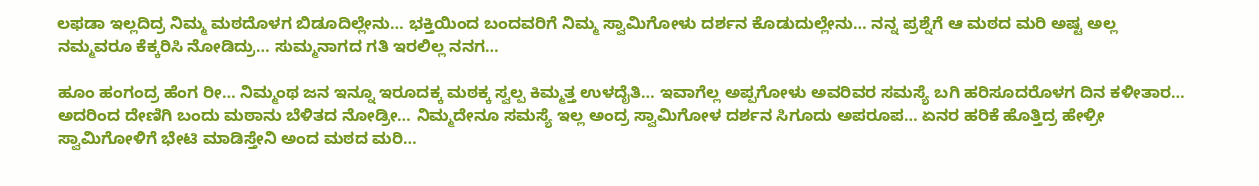ಲಫಡಾ ಇಲ್ಲದಿದ್ರ ನಿಮ್ಮ ಮಠದೊಳಗ ಬಿಡೂದಿಲ್ಲೇನು… ಭಕ್ತಿಯಿಂದ ಬಂದವರಿಗೆ ನಿಮ್ಮ ಸ್ವಾಮಿಗೋಳು ದರ್ಶನ ಕೊಡುದುಲ್ಲೇನು… ನನ್ನ ಪ್ರಶ್ನೆಗೆ ಆ ಮಠದ ಮರಿ ಅಷ್ಟ ಅಲ್ಲ ನಮ್ಮವರೂ ಕೆಕ್ಕರಿಸಿ ನೋಡಿದ್ರು… ಸುಮ್ಮನಾಗದ ಗತಿ ಇರಲಿಲ್ಲ ನನಗ…

ಹೂಂ ಹಂಗಂದ್ರ ಹೆಂಗ ರೀ… ನಿಮ್ಮಂಥ ಜನ ಇನ್ನೂ ಇರೂದಕ್ಕ ಮಠಕ್ಕ ಸ್ವಲ್ಪ ಕಿಮ್ಮತ್ತ ಉಳದೈತಿ… ಇವಾಗೆಲ್ಲ ಅಪ್ಪಗೋಳು ಅವರಿವರ ಸಮಸ್ಯೆ ಬಗಿ ಹರಿಸೂದರೊಳಗ ದಿನ ಕಳೀತಾರ… ಅದರಿಂದ ದೇಣಿಗಿ ಬಂದು ಮಠಾನು ಬೆಳಿತದ ನೋಡ್ರೀ… ನಿಮ್ಮದೇನೂ ಸಮಸ್ಯೆ ಇಲ್ಲ ಅಂದ್ರ ಸ್ವಾಮಿಗೋಳ ದರ್ಶನ ಸಿಗೂದು ಅಪರೂಪ… ಏನರ ಹರಿಕೆ ಹೊತ್ತಿದ್ರ ಹೇಳ್ರೀ ಸ್ವಾಮಿಗೋಳಿಗೆ ಭೇಟಿ ಮಾಡಿಸ್ತೇನಿ ಅಂದ ಮಠದ ಮರಿ…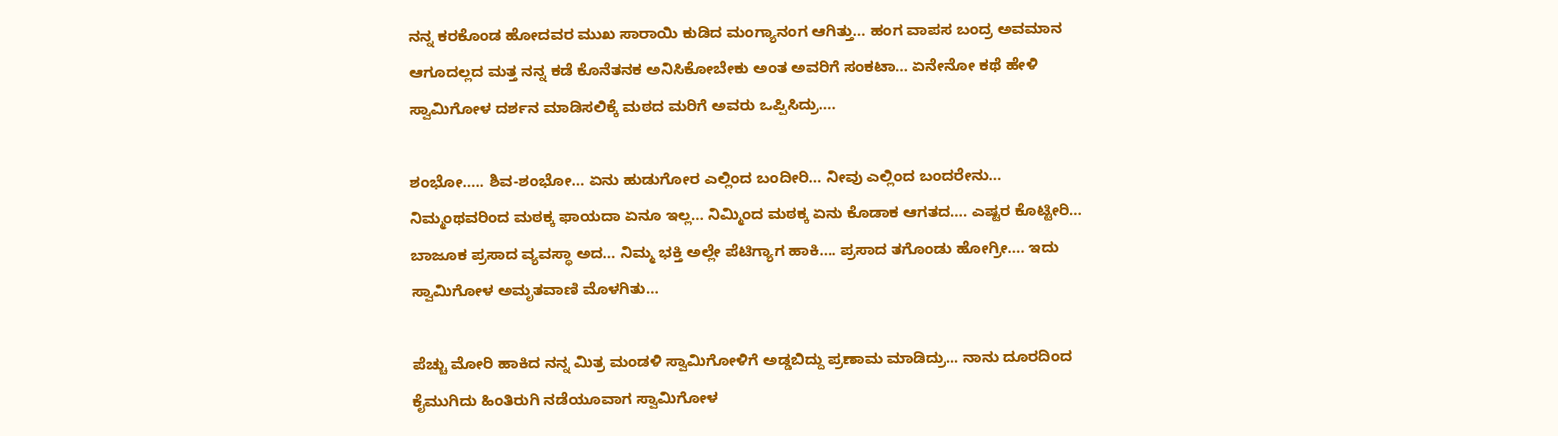ನನ್ನ ಕರಕೊಂಡ ಹೋದವರ ಮುಖ ಸಾರಾಯಿ ಕುಡಿದ ಮಂಗ್ಯಾನಂಗ ಆಗಿತ್ತು… ಹಂಗ ವಾಪಸ ಬಂದ್ರ ಅವಮಾನ ಆಗೂದಲ್ಲದ ಮತ್ತ ನನ್ನ ಕಡೆ ಕೊನೆತನಕ ಅನಿಸಿಕೋಬೇಕು ಅಂತ ಅವರಿಗೆ ಸಂಕಟಾ… ಏನೇನೋ ಕಥೆ ಹೇಳಿ ಸ್ವಾಮಿಗೋಳ ದರ್ಶನ ಮಾಡಿಸಲಿಕ್ಕೆ ಮಠದ ಮರಿಗೆ ಅವರು ಒಪ್ಪಿಸಿದ್ರು….

ಶಂಭೋ….. ಶಿವ-ಶಂಭೋ… ಏನು ಹುಡುಗೋರ ಎಲ್ಲಿಂದ ಬಂದೀರಿ… ನೀವು ಎಲ್ಲಿಂದ ಬಂದರೇನು… ನಿಮ್ಮಂಥವರಿಂದ ಮಠಕ್ಕ ಫಾಯದಾ ಏನೂ ಇಲ್ಲ… ನಿಮ್ಮಿಂದ ಮಠಕ್ಕ ಏನು ಕೊಡಾಕ ಆಗತದ…. ಎಷ್ಟರ ಕೊಟ್ಟೀರಿ… ಬಾಜೂಕ ಪ್ರಸಾದ ವ್ಯವಸ್ಥಾ ಅದ… ನಿಮ್ಮ ಭಕ್ತಿ ಅಲ್ಲೇ ಪೆಟಿಗ್ಯಾಗ ಹಾಕಿ…. ಪ್ರಸಾದ ತಗೊಂಡು ಹೋಗ್ರೀ…. ಇದು ಸ್ವಾಮಿಗೋಳ ಅಮೃತವಾಣಿ ಮೊಳಗಿತು…

ಪೆಚ್ಚು ಮೋರಿ ಹಾಕಿದ ನನ್ನ ಮಿತ್ರ ಮಂಡಳಿ ಸ್ವಾಮಿಗೋಳಿಗೆ ಅಡ್ಡಬಿದ್ದು ಪ್ರಣಾಮ ಮಾಡಿದ್ರು... ನಾನು ದೂರದಿಂದ ಕೈಮುಗಿದು ಹಿಂತಿರುಗಿ ನಡೆಯೂವಾಗ ಸ್ವಾಮಿಗೋಳ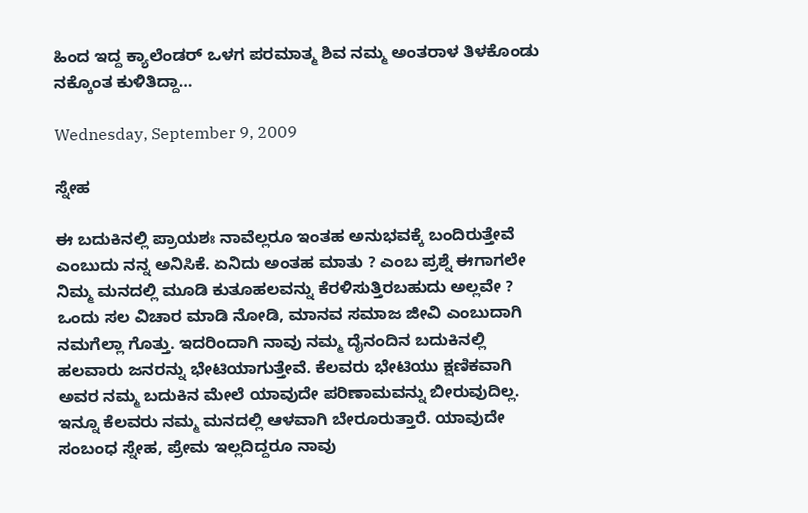ಹಿಂದ ಇದ್ದ ಕ್ಯಾಲೆಂಡರ್ ಒಳಗ ಪರಮಾತ್ಮ ಶಿವ ನಮ್ಮ ಅಂತರಾಳ ತಿಳಕೊಂಡು ನಕ್ಕೊಂತ ಕುಳಿತಿದ್ದಾ…

Wednesday, September 9, 2009

ಸ್ನೇಹ

ಈ ಬದುಕಿನಲ್ಲಿ ಪ್ರಾಯಶಃ ನಾವೆಲ್ಲರೂ ಇಂತಹ ಅನುಭವಕ್ಕೆ ಬಂದಿರುತ್ತೇವೆ ಎಂಬುದು ನನ್ನ ಅನಿಸಿಕೆ. ಏನಿದು ಅಂತಹ ಮಾತು ? ಎಂಬ ಪ್ರಶ್ನೆ ಈಗಾಗಲೇ ನಿಮ್ಮ ಮನದಲ್ಲಿ ಮೂಡಿ ಕುತೂಹಲವನ್ನು ಕೆರಳಿಸುತ್ತಿರಬಹುದು ಅಲ್ಲವೇ ?
ಒಂದು ಸಲ ವಿಚಾರ ಮಾಡಿ ನೋಡಿ, ಮಾನವ ಸಮಾಜ ಜೀವಿ ಎಂಬುದಾಗಿ ನಮಗೆಲ್ಲಾ ಗೊತ್ತು. ಇದರಿಂದಾಗಿ ನಾವು ನಮ್ಮ ದೈನಂದಿನ ಬದುಕಿನಲ್ಲಿ ಹಲವಾರು ಜನರನ್ನು ಭೇಟಿಯಾಗುತ್ತೇವೆ. ಕೆಲವರು ಭೇಟಿಯು ಕ್ಷಣಿಕವಾಗಿ ಅವರ ನಮ್ಮ ಬದುಕಿನ ಮೇಲೆ ಯಾವುದೇ ಪರಿಣಾಮವನ್ನು ಬೀರುವುದಿಲ್ಲ. ಇನ್ನೂ ಕೆಲವರು ನಮ್ಮ ಮನದಲ್ಲಿ ಆಳವಾಗಿ ಬೇರೂರುತ್ತಾರೆ. ಯಾವುದೇ ಸಂಬಂಧ ಸ್ನೇಹ, ಪ್ರೇಮ ಇಲ್ಲದಿದ್ದರೂ ನಾವು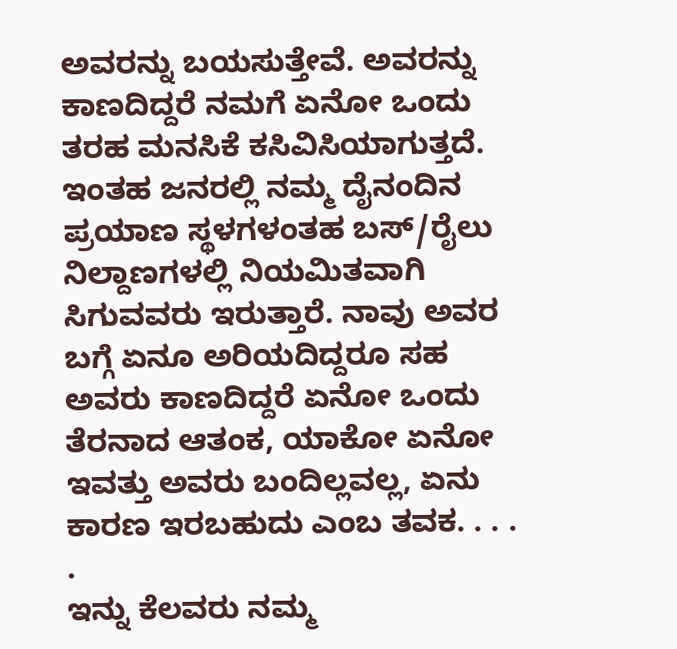ಅವರನ್ನು ಬಯಸುತ್ತೇವೆ. ಅವರನ್ನು ಕಾಣದಿದ್ದರೆ ನಮಗೆ ಏನೋ ಒಂದು ತರಹ ಮನಸಿಕೆ ಕಸಿವಿಸಿಯಾಗುತ್ತದೆ. ಇಂತಹ ಜನರಲ್ಲಿ ನಮ್ಮ ದೈನಂದಿನ ಪ್ರಯಾಣ ಸ್ಥಳಗಳಂತಹ ಬಸ್/ರೈಲು ನಿಲ್ದಾಣಗಳಲ್ಲಿ ನಿಯಮಿತವಾಗಿ ಸಿಗುವವರು ಇರುತ್ತಾರೆ. ನಾವು ಅವರ ಬಗ್ಗೆ ಏನೂ ಅರಿಯದಿದ್ದರೂ ಸಹ ಅವರು ಕಾಣದಿದ್ದರೆ ಏನೋ ಒಂದು ತೆರನಾದ ಆತಂಕ, ಯಾಕೋ ಏನೋ ಇವತ್ತು ಅವರು ಬಂದಿಲ್ಲವಲ್ಲ, ಏನು ಕಾರಣ ಇರಬಹುದು ಎಂಬ ತವಕ. . . . .
ಇನ್ನು ಕೆಲವರು ನಮ್ಮ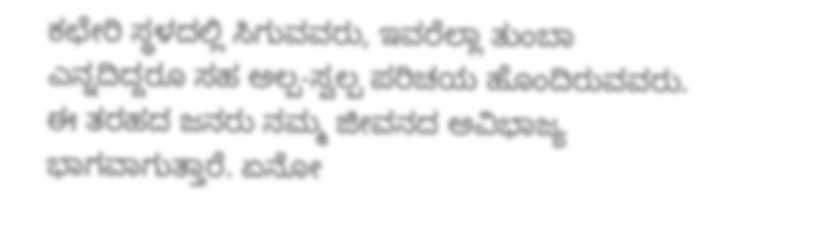ಕಛೇರಿ ಸ್ಥಳದಲ್ಲಿ ಸಿಗುವವರು, ಇವರೆಲ್ಲಾ ತುಂಬಾ ಎನ್ನದಿದ್ದರೂ ಸಹ ಅಲ್ಪ-ಸ್ವಲ್ಪ ಪರಿಚಯ ಹೊಂದಿರುವವರು. ಈ ತರಹದ ಜನರು ನಮ್ಮ ಜೀವನದ ಅವಿಭಾಜ್ಯ ಭಾಗವಾಗುತ್ತಾರೆ. ಏನೋ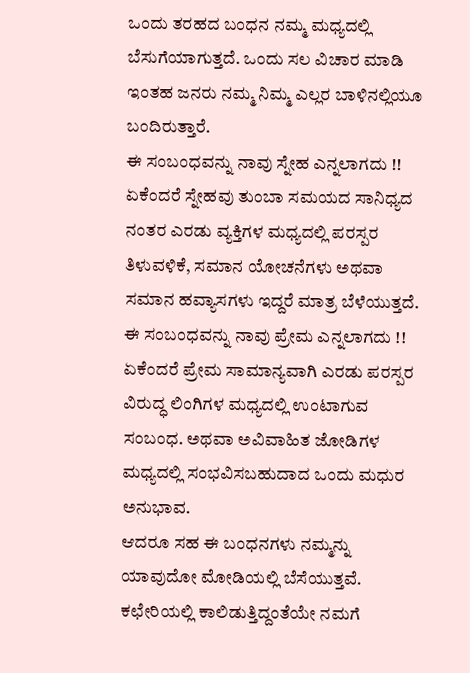ಒಂದು ತರಹದ ಬಂಧನ ನಮ್ಮ ಮಧ್ಯದಲ್ಲಿ ಬೆಸುಗೆಯಾಗುತ್ತದೆ. ಒಂದು ಸಲ ವಿಚಾರ ಮಾಡಿ ಇಂತಹ ಜನರು ನಮ್ಮ ನಿಮ್ಮ ಎಲ್ಲರ ಬಾಳಿನಲ್ಲಿಯೂ ಬಂದಿರುತ್ತಾರೆ.
ಈ ಸಂಬಂಧವನ್ನು ನಾವು ಸ್ನೇಹ ಎನ್ನಲಾಗದು !! ಏಕೆಂದರೆ ಸ್ನೇಹವು ತುಂಬಾ ಸಮಯದ ಸಾನಿಧ್ಯದ ನಂತರ ಎರಡು ವ್ಯಕ್ತಿಗಳ ಮಧ್ಯದಲ್ಲಿ ಪರಸ್ಪರ ತಿಳುವಳಿಕೆ, ಸಮಾನ ಯೋಚನೆಗಳು ಅಥವಾ ಸಮಾನ ಹವ್ಯಾಸಗಳು ಇದ್ದರೆ ಮಾತ್ರ ಬೆಳೆಯುತ್ತದೆ.
ಈ ಸಂಬಂಧವನ್ನು ನಾವು ಪ್ರೇಮ ಎನ್ನಲಾಗದು !! ಏಕೆಂದರೆ ಪ್ರೇಮ ಸಾಮಾನ್ಯವಾಗಿ ಎರಡು ಪರಸ್ಪರ ವಿರುದ್ಧ ಲಿಂಗಿಗಳ ಮಧ್ಯದಲ್ಲಿ ಉಂಟಾಗುವ ಸಂಬಂಧ. ಅಥವಾ ಅವಿವಾಹಿತ ಜೋಡಿಗಳ ಮಧ್ಯದಲ್ಲಿ ಸಂಭವಿಸಬಹುದಾದ ಒಂದು ಮಧುರ ಅನುಭಾವ.
ಆದರೂ ಸಹ ಈ ಬಂಧನಗಳು ನಮ್ಮನ್ನು ಯಾವುದೋ ಮೋಡಿಯಲ್ಲಿ ಬೆಸೆಯುತ್ತವೆ. ಕಛೇರಿಯಲ್ಲಿ ಕಾಲಿಡುತ್ತಿದ್ದಂತೆಯೇ ನಮಗೆ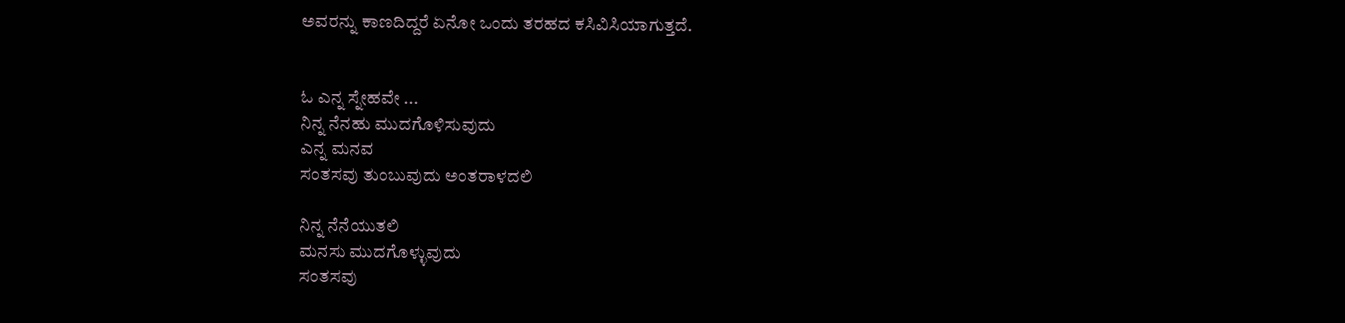ಅವರನ್ನು ಕಾಣದಿದ್ದರೆ ಏನೋ ಒಂದು ತರಹದ ಕಸಿವಿಸಿಯಾಗುತ್ತದೆ.


ಓ ಎನ್ನ ಸ್ನೇಹವೇ ...
ನಿನ್ನ ನೆನಹು ಮುದಗೊಳಿಸುವುದು
ಎನ್ನ ಮನವ
ಸಂತಸವು ತುಂಬುವುದು ಅಂತರಾಳದಲಿ

ನಿನ್ನ ನೆನೆಯುತಲಿ
ಮನಸು ಮುದಗೊಳ್ಳುವುದು
ಸಂತಸವು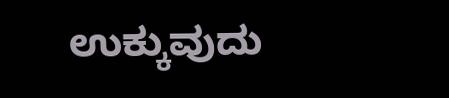ಉಕ್ಕುವುದು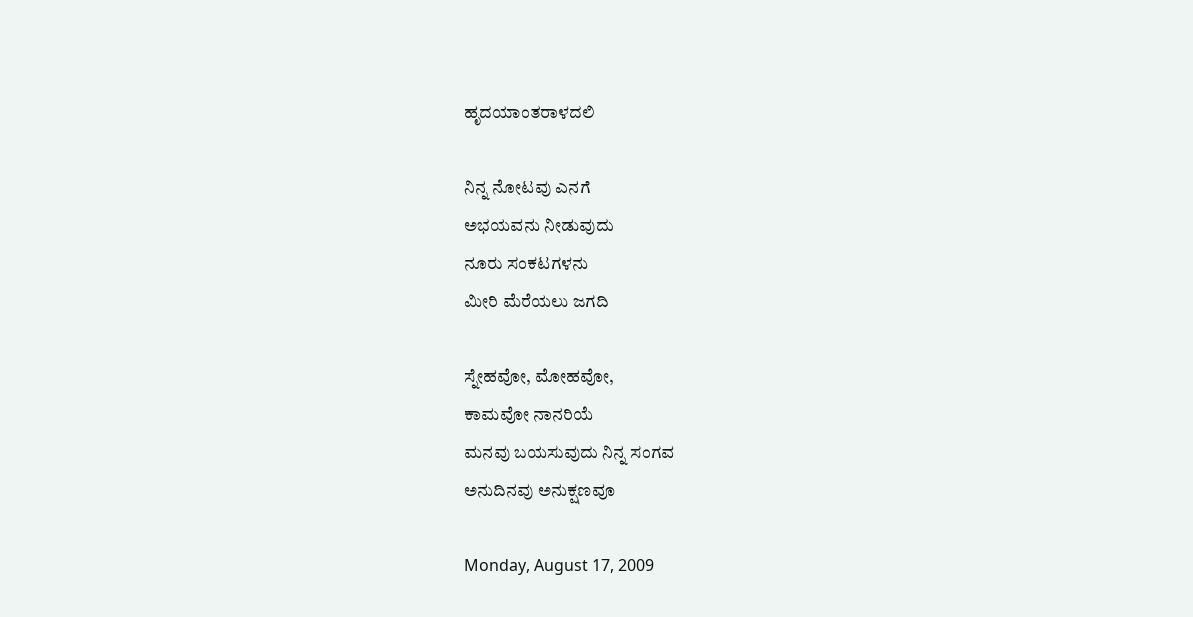ಹೃದಯಾಂತರಾಳದಲಿ

ನಿನ್ನ ನೋಟವು ಎನಗೆ
ಅಭಯವನು ನೀಡುವುದು
ನೂರು ಸಂಕಟಗಳನು
ಮೀರಿ ಮೆರೆಯಲು ಜಗದಿ

ಸ್ನೇಹವೋ, ಮೋಹವೋ,
ಕಾಮವೋ ನಾನರಿಯೆ
ಮನವು ಬಯಸುವುದು ನಿನ್ನ ಸಂಗವ
ಅನುದಿನವು ಅನುಕ್ಷಣವೂ

Monday, August 17, 2009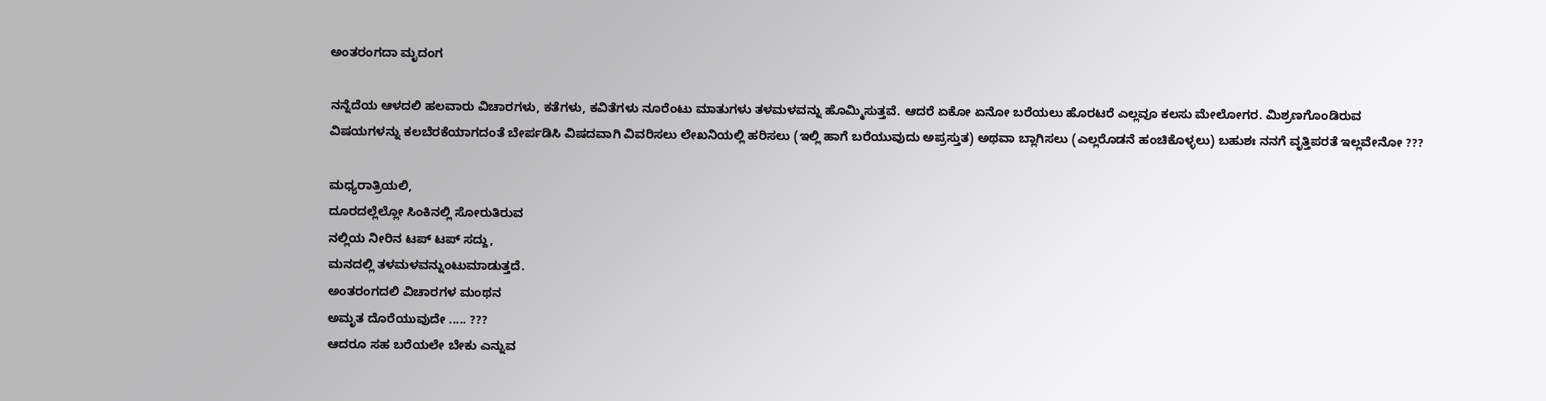ಅಂತರಂಗದಾ ಮೃದಂಗ

ನನ್ನೆದೆಯ ಆಳದಲಿ ಹಲವಾರು ವಿಚಾರಗಳು, ಕತೆಗಳು, ಕವಿತೆಗಳು ನೂರೆಂಟು ಮಾತುಗಳು ತಳಮಳವನ್ನು ಹೊಮ್ಮಿಸುತ್ತವೆ. ಆದರೆ ಏಕೋ ಏನೋ ಬರೆಯಲು ಹೊರಟರೆ ಎಲ್ಲವೂ ಕಲಸು ಮೇಲೋಗರ. ಮಿಶ್ರಣಗೊಂಡಿರುವ ವಿಷಯಗಳನ್ನು ಕಲಬೆರಕೆಯಾಗದಂತೆ ಬೇರ್ಪಡಿಸಿ ವಿಷದವಾಗಿ ವಿವರಿಸಲು ಲೇಖನಿಯಲ್ಲಿ ಹರಿಸಲು (ಇಲ್ಲಿ ಹಾಗೆ ಬರೆಯುವುದು ಅಪ್ರಸ್ತುತ) ಅಥವಾ ಬ್ಲಾಗಿಸಲು (ಎಲ್ಲರೊಡನೆ ಹಂಚಿಕೊಳ್ಳಲು) ಬಹುಶಃ ನನಗೆ ವೃತ್ತಿಪರತೆ ಇಲ್ಲವೇನೋ ???

ಮಧ್ಯರಾತ್ರಿಯಲಿ,
ದೂರದಲ್ಲೆಲ್ಲೋ ಸಿಂಕಿನಲ್ಲಿ ಸೋರುತಿರುವ
ನಲ್ಲಿಯ ನೀರಿನ ಟಪ್ ಟಪ್ ಸದ್ದು,
ಮನದಲ್ಲಿ ತಳಮಳವನ್ನುಂಟುಮಾಡುತ್ತದೆ.
ಅಂತರಂಗದಲಿ ವಿಚಾರಗಳ ಮಂಥನ
ಅಮೃತ ದೊರೆಯುವುದೇ ..... ???
ಆದರೂ ಸಹ ಬರೆಯಲೇ ಬೇಕು ಎನ್ನುವ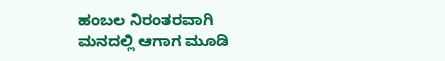ಹಂಬಲ ನಿರಂತರವಾಗಿ ಮನದಲ್ಲಿ ಆಗಾಗ ಮೂಡಿ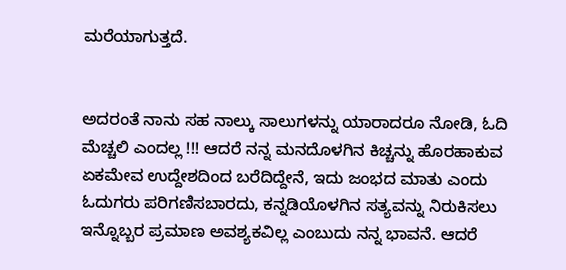ಮರೆಯಾಗುತ್ತದೆ.


ಅದರಂತೆ ನಾನು ಸಹ ನಾಲ್ಕು ಸಾಲುಗಳನ್ನು ಯಾರಾದರೂ ನೋಡಿ, ಓದಿ ಮೆಚ್ಚಲಿ ಎಂದಲ್ಲ !!! ಆದರೆ ನನ್ನ ಮನದೊಳಗಿನ ಕಿಚ್ಚನ್ನು ಹೊರಹಾಕುವ ಏಕಮೇವ ಉದ್ದೇಶದಿಂದ ಬರೆದಿದ್ದೇನೆ, ಇದು ಜಂಭದ ಮಾತು ಎಂದು ಓದುಗರು ಪರಿಗಣಿಸಬಾರದು, ಕನ್ನಡಿಯೊಳಗಿನ ಸತ್ಯವನ್ನು ನಿರುಕಿಸಲು ಇನ್ನೊಬ್ಬರ ಪ್ರಮಾಣ ಅವಶ್ಯಕವಿಲ್ಲ ಎಂಬುದು ನನ್ನ ಭಾವನೆ. ಆದರೆ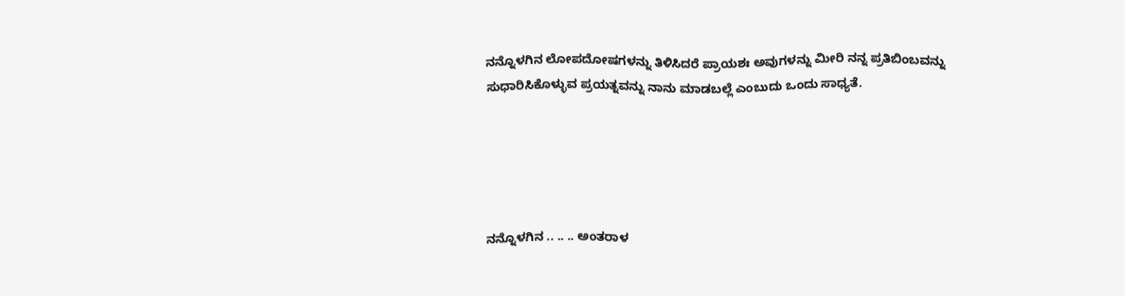ನನ್ನೊಳಗಿನ ಲೋಪದೋಷಗಳನ್ನು ತಿಳಿಸಿದರೆ ಪ್ರಾಯಶಃ ಅವುಗಳನ್ನು ಮೀರಿ ನನ್ನ ಪ್ರತಿಬಿಂಬವನ್ನು ಸುಧಾರಿಸಿಕೊಳ್ಳುವ ಪ್ರಯತ್ನವನ್ನು ನಾನು ಮಾಡಬಲ್ಲೆ ಎಂಬುದು ಒಂದು ಸಾಧ್ಯತೆ.





ನನ್ನೊಳಗಿನ .. .. .. ಅಂತರಾಳ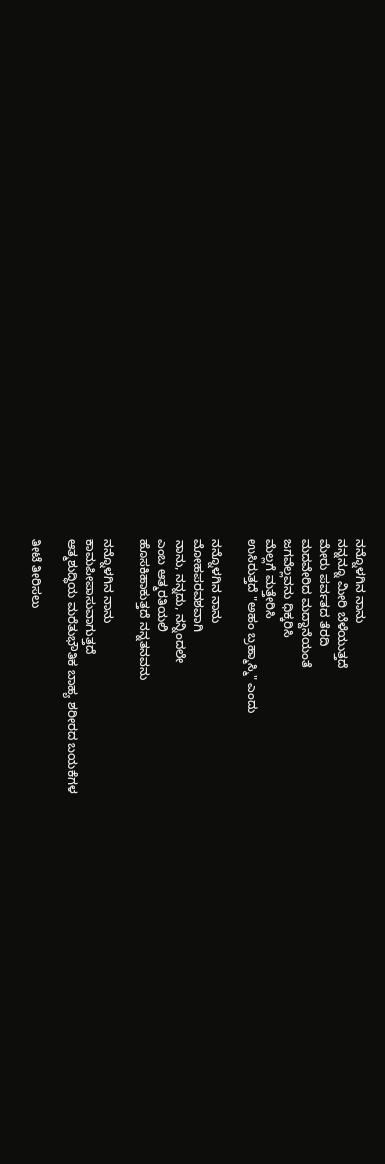ನನ್ನೊಳಗಿನ ನಾನು
ನನ್ನನ್ನೂ ಮೀರಿ ಬೆಳೆಯುತ್ತದೆ
ಮೇರು ಪರ್ವತದ ತೆರದಿ
ಮದವೇರಿದ ಮದ್ದಾನೆಯಂತೆ
ಜಗವೆಲ್ಲವನು ಧಿಕ್ಕರಿಸಿ
ಮೆಲ್ಲಗೆ ಮತ್ತೇರಿಸಿ
ಉಸಿರುತ್ತದೆ "ಅಹಂ ಬ್ರಹ್ಮಾಸ್ಮಿ" ಎಂದು

ನನ್ನೊಳಗಿನ ನಾನು
ಮೋಹಪರವಶವಾಗಿ
ನಾನು, ನನ್ನದು, ನನ್ನಿಂದಲೇ
ಎಂಬ ಆತ್ಮರತಿಯಲಿ
ಹೊಸಕಿಹಾಕುತ್ತದೆ ನನ್ನತನವನು

ನನ್ನೊಳಗಿನ ನಾನು
ಕಾಮಪೀಪಾಸುವಾಗುತ್ತದೆ
ಆತ್ಮಶುದ್ಧಿಯ ಮರೆತುಭೌತಿಕ ಬಾಹ್ಯ ಶರೀರದ ಬಯಕೆಗಳ

ತೀಟೆ ತೀರಿಸಲು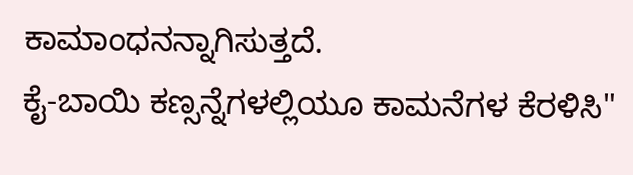ಕಾಮಾಂಧನನ್ನಾಗಿಸುತ್ತದೆ.
ಕೈ-ಬಾಯಿ ಕಣ್ಸನ್ನೆಗಳಲ್ಲಿಯೂ ಕಾಮನೆಗಳ ಕೆರಳಿಸಿ"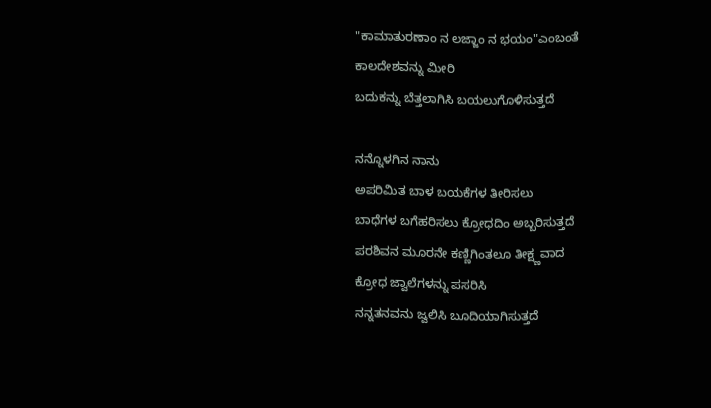"ಕಾಮಾತುರಣಾಂ ನ ಲಜ್ಜಾಂ ನ ಭಯಂ"ಎಂಬಂತೆ
ಕಾಲದೇಶವನ್ನು ಮೀರಿ
ಬದುಕನ್ನು ಬೆತ್ತಲಾಗಿಸಿ ಬಯಲುಗೊಳಿಸುತ್ತದೆ

ನನ್ನೊಳಗಿನ ನಾನು
ಅಪರಿಮಿತ ಬಾಳ ಬಯಕೆಗಳ ತೀರಿಸಲು
ಬಾಧೆಗಳ ಬಗೆಹರಿಸಲು ಕ್ರೋಧದಿಂ ಅಬ್ಬರಿಸುತ್ತದೆ
ಪರಶಿವನ ಮೂರನೇ ಕಣ್ಣಿಗಿಂತಲೂ ತೀಕ್ಷ್ಣವಾದ
ಕ್ರೋಧ ಜ್ವಾಲೆಗಳನ್ನು ಪಸರಿಸಿ
ನನ್ನತನವನು ಜ್ವಲಿಸಿ ಬೂದಿಯಾಗಿಸುತ್ತದೆ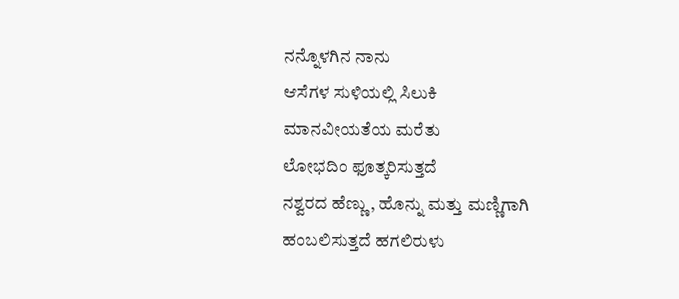ನನ್ನೊಳಗಿನ ನಾನು
ಆಸೆಗಳ ಸುಳಿಯಲ್ಲಿ ಸಿಲುಕಿ
ಮಾನವೀಯತೆಯ ಮರೆತು
ಲೋಭದಿಂ ಫೂತ್ಕರಿಸುತ್ತದೆ
ನಶ್ವರದ ಹೆಣ್ಣು, ಹೊನ್ನು ಮತ್ತು ಮಣ್ಣಿಗಾಗಿ
ಹಂಬಲಿಸುತ್ತದೆ ಹಗಲಿರುಳು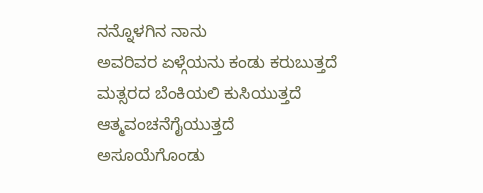ನನ್ನೊಳಗಿನ ನಾನು
ಅವರಿವರ ಏಳ್ಗೆಯನು ಕಂಡು ಕರುಬುತ್ತದೆ
ಮತ್ಸರದ ಬೆಂಕಿಯಲಿ ಕುಸಿಯುತ್ತದೆ
ಆತ್ಮವಂಚನೆಗೈಯುತ್ತದೆ
ಅಸೂಯೆಗೊಂಡು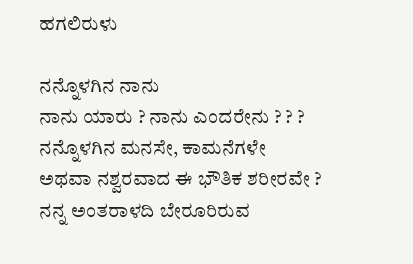ಹಗಲಿರುಳು

ನನ್ನೊಳಗಿನ ನಾನು
ನಾನು ಯಾರು ? ನಾನು ಎಂದರೇನು ? ? ?
ನನ್ನೊಳಗಿನ ಮನಸೇ, ಕಾಮನೆಗಳೇ
ಅಥವಾ ನಶ್ವರವಾದ ಈ ಭೌತಿಕ ಶರೀರವೇ ?
ನನ್ನ ಅಂತರಾಳದಿ ಬೇರೂರಿರುವ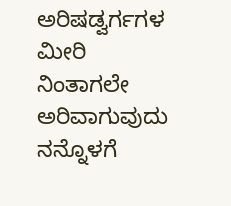ಅರಿಷಡ್ವರ್ಗಗಳ
ಮೀರಿ ನಿಂತಾಗಲೇ ಅರಿವಾಗುವುದು
ನನ್ನೊಳಗೆ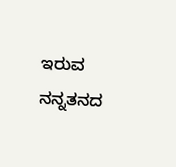ಇರುವ ನನ್ನತನದ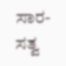ಸಾರ-ಸತ್ವ